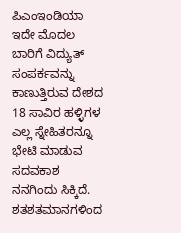ಪಿಎಂಇಂಡಿಯಾ
ಇದೇ ಮೊದಲ ಬಾರಿಗೆ ವಿದ್ಯುತ್ ಸಂಪರ್ಕವನ್ನು ಕಾಣುತ್ತಿರುವ ದೇಶದ 18 ಸಾವಿರ ಹಳ್ಳಿಗಳ ಎಲ್ಲ ಸ್ನೇಹಿತರನ್ನೂ ಭೇಟಿ ಮಾಡುವ ಸದವಕಾಶ ನನಗಿಂದು ಸಿಕ್ಕಿದೆ. ಶತಶತಮಾನಗಳಿಂದ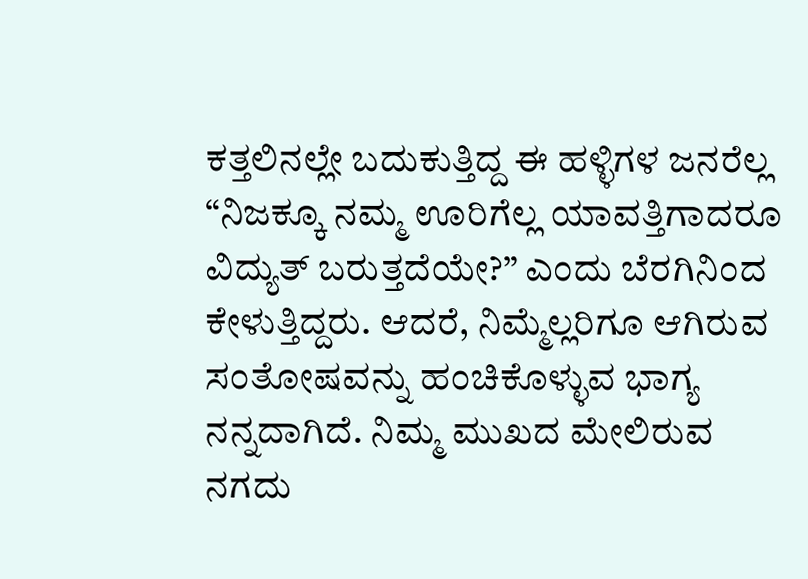ಕತ್ತಲಿನಲ್ಲೇ ಬದುಕುತ್ತಿದ್ದ ಈ ಹಳ್ಳಿಗಳ ಜನರೆಲ್ಲ “ನಿಜಕ್ಕೂ ನಮ್ಮ ಊರಿಗೆಲ್ಲ ಯಾವತ್ತಿಗಾದರೂ ವಿದ್ಯುತ್ ಬರುತ್ತದೆಯೇ?” ಎಂದು ಬೆರಗಿನಿಂದ ಕೇಳುತ್ತಿದ್ದರು. ಆದರೆ, ನಿಮ್ಮೆಲ್ಲರಿಗೂ ಆಗಿರುವ ಸಂತೋಷವನ್ನು ಹಂಚಿಕೊಳ್ಳುವ ಭಾಗ್ಯ ನನ್ನದಾಗಿದೆ. ನಿಮ್ಮ ಮುಖದ ಮೇಲಿರುವ ನಗದು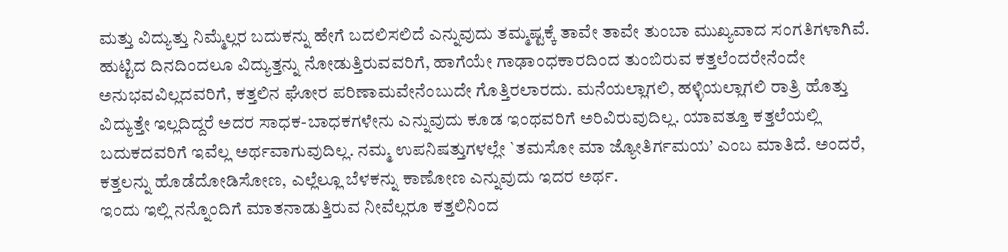ಮತ್ತು ವಿದ್ಯುತ್ತು ನಿಮ್ಮೆಲ್ಲರ ಬದುಕನ್ನು ಹೇಗೆ ಬದಲಿಸಲಿದೆ ಎನ್ನುವುದು ತಮ್ಮಷ್ಟಕ್ಕೆ ತಾವೇ ತಾವೇ ತುಂಬಾ ಮುಖ್ಯವಾದ ಸಂಗತಿಗಳಾಗಿವೆ. ಹುಟ್ಟಿದ ದಿನದಿಂದಲೂ ವಿದ್ಯುತ್ತನ್ನು ನೋಡುತ್ತಿರುವವರಿಗೆ, ಹಾಗೆಯೇ ಗಾಢಾಂಧಕಾರದಿಂದ ತುಂಬಿರುವ ಕತ್ತಲೆಂದರೇನೆಂದೇ ಅನುಭವವಿಲ್ಲದವರಿಗೆ, ಕತ್ತಲಿನ ಘೋರ ಪರಿಣಾಮವೇನೆಂಬುದೇ ಗೊತ್ತಿರಲಾರದು. ಮನೆಯಲ್ಲಾಗಲಿ, ಹಳ್ಳಿಯಲ್ಲಾಗಲಿ ರಾತ್ರಿ ಹೊತ್ತು ವಿದ್ಯುತ್ತೇ ಇಲ್ಲದಿದ್ದರೆ ಅದರ ಸಾಧಕ-ಬಾಧಕಗಳೇನು ಎನ್ನುವುದು ಕೂಡ ಇಂಥವರಿಗೆ ಅರಿವಿರುವುದಿಲ್ಲ. ಯಾವತ್ತೂ ಕತ್ತಲೆಯಲ್ಲಿ ಬದುಕದವರಿಗೆ ಇವೆಲ್ಲ ಅರ್ಥವಾಗುವುದಿಲ್ಲ. ನಮ್ಮ ಉಪನಿಷತ್ತುಗಳಲ್ಲೇ `ತಮಸೋ ಮಾ ಜ್ಯೋತಿರ್ಗಮಯ’ ಎಂಬ ಮಾತಿದೆ. ಅಂದರೆ, ಕತ್ತಲನ್ನು ಹೊಡೆದೋಡಿಸೋಣ, ಎಲ್ಲೆಲ್ಲೂ ಬೆಳಕನ್ನು ಕಾಣೋಣ ಎನ್ನುವುದು ಇದರ ಅರ್ಥ.
ಇಂದು ಇಲ್ಲಿ ನನ್ನೊಂದಿಗೆ ಮಾತನಾಡುತ್ತಿರುವ ನೀವೆಲ್ಲರೂ ಕತ್ತಲಿನಿಂದ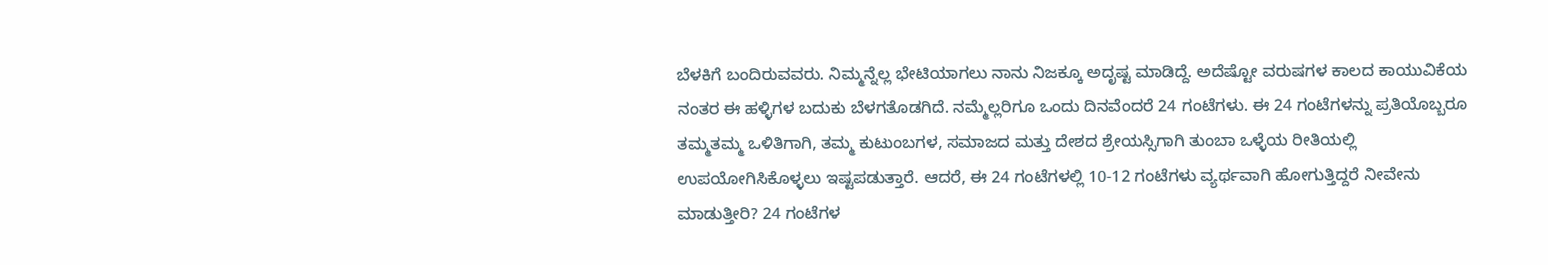ಬೆಳಕಿಗೆ ಬಂದಿರುವವರು. ನಿಮ್ಮನ್ನೆಲ್ಲ ಭೇಟಿಯಾಗಲು ನಾನು ನಿಜಕ್ಕೂ ಅದೃಷ್ಟ ಮಾಡಿದ್ದೆ. ಅದೆಷ್ಟೋ ವರುಷಗಳ ಕಾಲದ ಕಾಯುವಿಕೆಯ ನಂತರ ಈ ಹಳ್ಳಿಗಳ ಬದುಕು ಬೆಳಗತೊಡಗಿದೆ. ನಮ್ಮೆಲ್ಲರಿಗೂ ಒಂದು ದಿನವೆಂದರೆ 24 ಗಂಟೆಗಳು. ಈ 24 ಗಂಟೆಗಳನ್ನು ಪ್ರತಿಯೊಬ್ಬರೂ ತಮ್ಮತಮ್ಮ ಒಳಿತಿಗಾಗಿ, ತಮ್ಮ ಕುಟುಂಬಗಳ, ಸಮಾಜದ ಮತ್ತು ದೇಶದ ಶ್ರೇಯಸ್ಸಿಗಾಗಿ ತುಂಬಾ ಒಳ್ಳೆಯ ರೀತಿಯಲ್ಲಿ ಉಪಯೋಗಿಸಿಕೊಳ್ಳಲು ಇಷ್ಟಪಡುತ್ತಾರೆ. ಆದರೆ, ಈ 24 ಗಂಟೆಗಳಲ್ಲಿ 10-12 ಗಂಟೆಗಳು ವ್ಯರ್ಥವಾಗಿ ಹೋಗುತ್ತಿದ್ದರೆ ನೀವೇನು ಮಾಡುತ್ತೀರಿ? 24 ಗಂಟೆಗಳ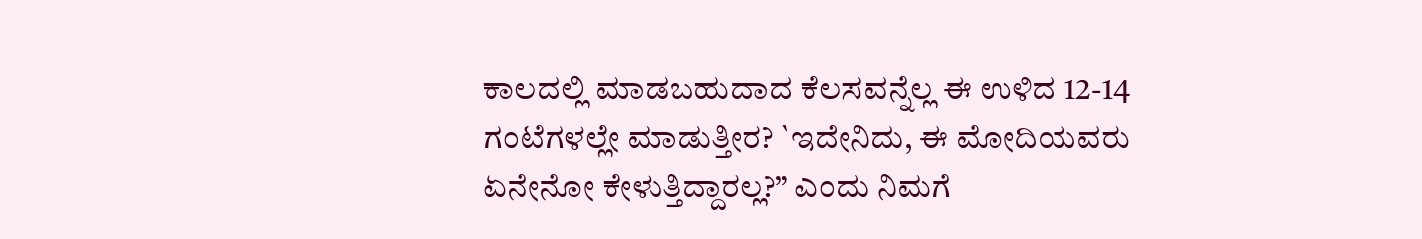ಕಾಲದಲ್ಲಿ ಮಾಡಬಹುದಾದ ಕೆಲಸವನ್ನೆಲ್ಲ ಈ ಉಳಿದ 12-14 ಗಂಟೆಗಳಲ್ಲೇ ಮಾಡುತ್ತೀರ? `ಇದೇನಿದು, ಈ ಮೋದಿಯವರು ಏನೇನೋ ಕೇಳುತ್ತಿದ್ದಾರಲ್ಲ?” ಎಂದು ನಿಮಗೆ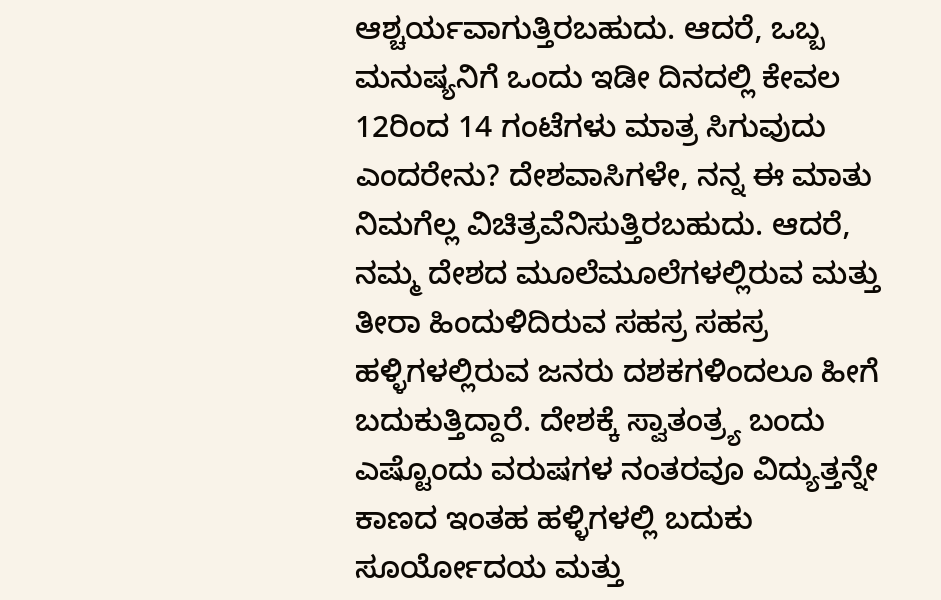ಆಶ್ಚರ್ಯವಾಗುತ್ತಿರಬಹುದು. ಆದರೆ, ಒಬ್ಬ ಮನುಷ್ಯನಿಗೆ ಒಂದು ಇಡೀ ದಿನದಲ್ಲಿ ಕೇವಲ 12ರಿಂದ 14 ಗಂಟೆಗಳು ಮಾತ್ರ ಸಿಗುವುದು ಎಂದರೇನು? ದೇಶವಾಸಿಗಳೇ, ನನ್ನ ಈ ಮಾತು ನಿಮಗೆಲ್ಲ ವಿಚಿತ್ರವೆನಿಸುತ್ತಿರಬಹುದು. ಆದರೆ, ನಮ್ಮ ದೇಶದ ಮೂಲೆಮೂಲೆಗಳಲ್ಲಿರುವ ಮತ್ತು ತೀರಾ ಹಿಂದುಳಿದಿರುವ ಸಹಸ್ರ ಸಹಸ್ರ ಹಳ್ಳಿಗಳಲ್ಲಿರುವ ಜನರು ದಶಕಗಳಿಂದಲೂ ಹೀಗೆ ಬದುಕುತ್ತಿದ್ದಾರೆ. ದೇಶಕ್ಕೆ ಸ್ವಾತಂತ್ರ್ಯ ಬಂದು ಎಷ್ಟೊಂದು ವರುಷಗಳ ನಂತರವೂ ವಿದ್ಯುತ್ತನ್ನೇ ಕಾಣದ ಇಂತಹ ಹಳ್ಳಿಗಳಲ್ಲಿ ಬದುಕು ಸೂರ್ಯೋದಯ ಮತ್ತು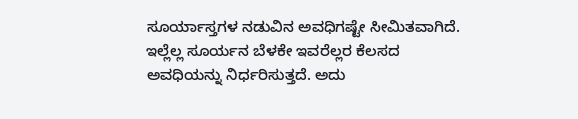ಸೂರ್ಯಾಸ್ತಗಳ ನಡುವಿನ ಅವಧಿಗಷ್ಟೇ ಸೀಮಿತವಾಗಿದೆ. ಇಲ್ಲೆಲ್ಲ ಸೂರ್ಯನ ಬೆಳಕೇ ಇವರೆಲ್ಲರ ಕೆಲಸದ ಅವಧಿಯನ್ನು ನಿರ್ಧರಿಸುತ್ತದೆ. ಅದು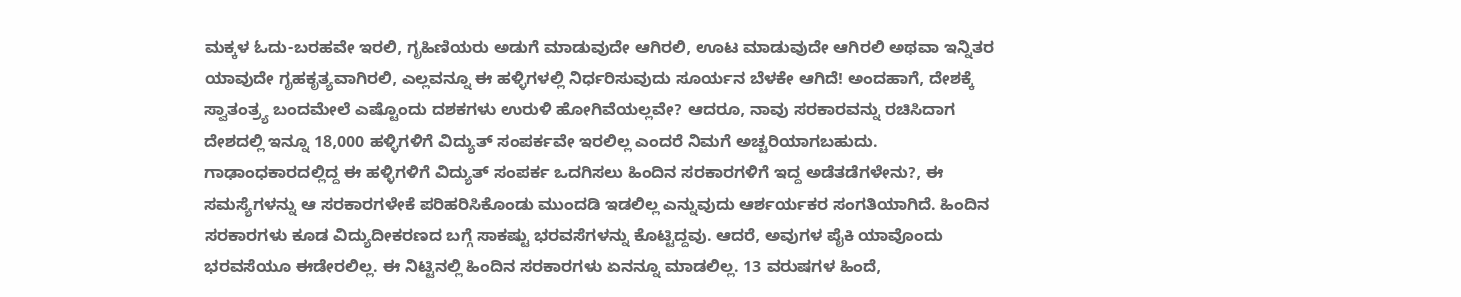ಮಕ್ಕಳ ಓದು-ಬರಹವೇ ಇರಲಿ, ಗೃಹಿಣಿಯರು ಅಡುಗೆ ಮಾಡುವುದೇ ಆಗಿರಲಿ, ಊಟ ಮಾಡುವುದೇ ಆಗಿರಲಿ ಅಥವಾ ಇನ್ನಿತರ ಯಾವುದೇ ಗೃಹಕೃತ್ಯವಾಗಿರಲಿ, ಎಲ್ಲವನ್ನೂ ಈ ಹಳ್ಳಿಗಳಲ್ಲಿ ನಿರ್ಧರಿಸುವುದು ಸೂರ್ಯನ ಬೆಳಕೇ ಆಗಿದೆ! ಅಂದಹಾಗೆ, ದೇಶಕ್ಕೆ ಸ್ವಾತಂತ್ರ್ಯ ಬಂದಮೇಲೆ ಎಷ್ಟೊಂದು ದಶಕಗಳು ಉರುಳಿ ಹೋಗಿವೆಯಲ್ಲವೇ? ಆದರೂ, ನಾವು ಸರಕಾರವನ್ನು ರಚಿಸಿದಾಗ ದೇಶದಲ್ಲಿ ಇನ್ನೂ 18,000 ಹಳ್ಳಿಗಳಿಗೆ ವಿದ್ಯುತ್ ಸಂಪರ್ಕವೇ ಇರಲಿಲ್ಲ ಎಂದರೆ ನಿಮಗೆ ಅಚ್ಚರಿಯಾಗಬಹುದು. ಗಾಢಾಂಧಕಾರದಲ್ಲಿದ್ದ ಈ ಹಳ್ಳಿಗಳಿಗೆ ವಿದ್ಯುತ್ ಸಂಪರ್ಕ ಒದಗಿಸಲು ಹಿಂದಿನ ಸರಕಾರಗಳಿಗೆ ಇದ್ದ ಅಡೆತಡೆಗಳೇನು?, ಈ ಸಮಸ್ಯೆಗಳನ್ನು ಆ ಸರಕಾರಗಳೇಕೆ ಪರಿಹರಿಸಿಕೊಂಡು ಮುಂದಡಿ ಇಡಲಿಲ್ಲ ಎನ್ನುವುದು ಆರ್ಶರ್ಯಕರ ಸಂಗತಿಯಾಗಿದೆ. ಹಿಂದಿನ ಸರಕಾರಗಳು ಕೂಡ ವಿದ್ಯುದೀಕರಣದ ಬಗ್ಗೆ ಸಾಕಷ್ಟು ಭರವಸೆಗಳನ್ನು ಕೊಟ್ಟಿದ್ದವು. ಆದರೆ, ಅವುಗಳ ಪೈಕಿ ಯಾವೊಂದು ಭರವಸೆಯೂ ಈಡೇರಲಿಲ್ಲ. ಈ ನಿಟ್ಟಿನಲ್ಲಿ ಹಿಂದಿನ ಸರಕಾರಗಳು ಏನನ್ನೂ ಮಾಡಲಿಲ್ಲ. 13 ವರುಷಗಳ ಹಿಂದೆ,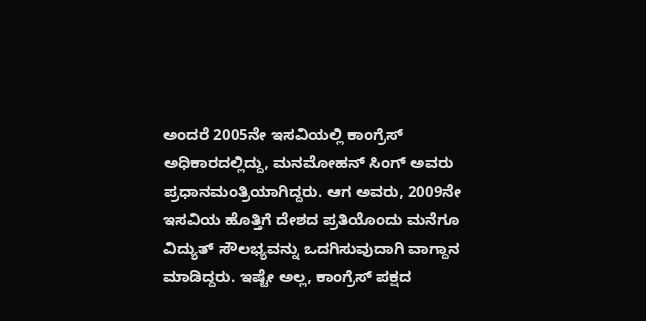ಅಂದರೆ 2005ನೇ ಇಸವಿಯಲ್ಲಿ ಕಾಂಗ್ರೆಸ್ ಅಧಿಕಾರದಲ್ಲಿದ್ದು, ಮನಮೋಹನ್ ಸಿಂಗ್ ಅವರು ಪ್ರಧಾನಮಂತ್ರಿಯಾಗಿದ್ದರು. ಆಗ ಅವರು, 2009ನೇ ಇಸವಿಯ ಹೊತ್ತಿಗೆ ದೇಶದ ಪ್ರತಿಯೊಂದು ಮನೆಗೂ ವಿದ್ಯುತ್ ಸೌಲಭ್ಯವನ್ನು ಒದಗಿಸುವುದಾಗಿ ವಾಗ್ದಾನ ಮಾಡಿದ್ದರು. ಇಷ್ಟೇ ಅಲ್ಲ, ಕಾಂಗ್ರೆಸ್ ಪಕ್ಷದ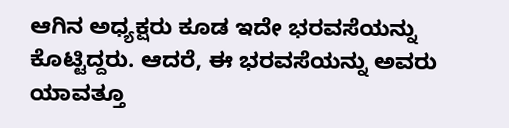ಆಗಿನ ಅಧ್ಯಕ್ಷರು ಕೂಡ ಇದೇ ಭರವಸೆಯನ್ನು ಕೊಟ್ಟಿದ್ದರು. ಆದರೆ, ಈ ಭರವಸೆಯನ್ನು ಅವರು ಯಾವತ್ತೂ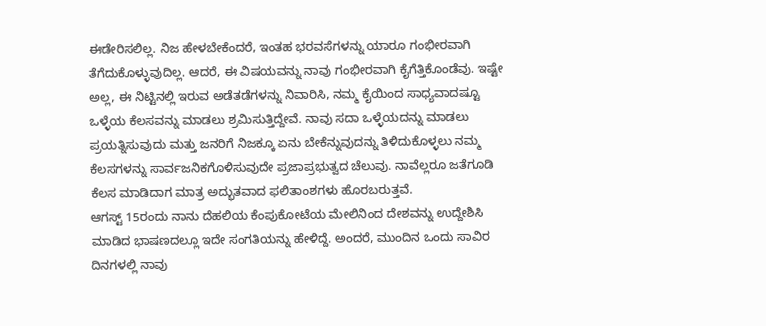ಈಡೇರಿಸಲಿಲ್ಲ. ನಿಜ ಹೇಳಬೇಕೆಂದರೆ, ಇಂತಹ ಭರವಸೆಗಳನ್ನು ಯಾರೂ ಗಂಭೀರವಾಗಿ ತೆಗೆದುಕೊಳ್ಳುವುದಿಲ್ಲ. ಆದರೆ, ಈ ವಿಷಯವನ್ನು ನಾವು ಗಂಭೀರವಾಗಿ ಕೈಗೆತ್ತಿಕೊಂಡೆವು. ಇಷ್ಟೇ ಅಲ್ಲ, ಈ ನಿಟ್ಟಿನಲ್ಲಿ ಇರುವ ಅಡೆತಡೆಗಳನ್ನು ನಿವಾರಿಸಿ, ನಮ್ಮ ಕೈಯಿಂದ ಸಾಧ್ಯವಾದಷ್ಟೂ ಒಳ್ಳೆಯ ಕೆಲಸವನ್ನು ಮಾಡಲು ಶ್ರಮಿಸುತ್ತಿದ್ದೇವೆ. ನಾವು ಸದಾ ಒಳ್ಳೆಯದನ್ನು ಮಾಡಲು ಪ್ರಯತ್ನಿಸುವುದು ಮತ್ತು ಜನರಿಗೆ ನಿಜಕ್ಕೂ ಏನು ಬೇಕೆನ್ನುವುದನ್ನು ತಿಳಿದುಕೊಳ್ಳಲು ನಮ್ಮ ಕೆಲಸಗಳನ್ನು ಸಾರ್ವಜನಿಕಗೊಳಿಸುವುದೇ ಪ್ರಜಾಪ್ರಭುತ್ವದ ಚೆಲುವು. ನಾವೆಲ್ಲರೂ ಜತೆಗೂಡಿ ಕೆಲಸ ಮಾಡಿದಾಗ ಮಾತ್ರ ಅದ್ಭುತವಾದ ಫಲಿತಾಂಶಗಳು ಹೊರಬರುತ್ತವೆ.
ಆಗಸ್ಟ್ 15ರಂದು ನಾನು ದೆಹಲಿಯ ಕೆಂಪುಕೋಟೆಯ ಮೇಲಿನಿಂದ ದೇಶವನ್ನು ಉದ್ದೇಶಿಸಿ ಮಾಡಿದ ಭಾಷಣದಲ್ಲೂ ಇದೇ ಸಂಗತಿಯನ್ನು ಹೇಳಿದ್ದೆ. ಅಂದರೆ, ಮುಂದಿನ ಒಂದು ಸಾವಿರ ದಿನಗಳಲ್ಲಿ ನಾವು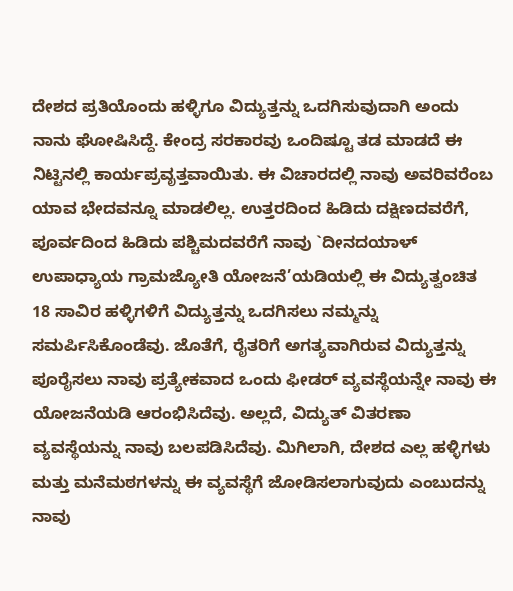ದೇಶದ ಪ್ರತಿಯೊಂದು ಹಳ್ಳಿಗೂ ವಿದ್ಯುತ್ತನ್ನು ಒದಗಿಸುವುದಾಗಿ ಅಂದು ನಾನು ಘೋಷಿಸಿದ್ದೆ. ಕೇಂದ್ರ ಸರಕಾರವು ಒಂದಿಷ್ಟೂ ತಡ ಮಾಡದೆ ಈ ನಿಟ್ಟಿನಲ್ಲಿ ಕಾರ್ಯಪ್ರವೃತ್ತವಾಯಿತು. ಈ ವಿಚಾರದಲ್ಲಿ ನಾವು ಅವರಿವರೆಂಬ ಯಾವ ಭೇದವನ್ನೂ ಮಾಡಲಿಲ್ಲ. ಉತ್ತರದಿಂದ ಹಿಡಿದು ದಕ್ಷಿಣದವರೆಗೆ, ಪೂರ್ವದಿಂದ ಹಿಡಿದು ಪಶ್ಚಿಮದವರೆಗೆ ನಾವು `ದೀನದಯಾಳ್ ಉಪಾಧ್ಯಾಯ ಗ್ರಾಮಜ್ಯೋತಿ ಯೋಜನೆ’ಯಡಿಯಲ್ಲಿ ಈ ವಿದ್ಯುತ್ವಂಚಿತ 18 ಸಾವಿರ ಹಳ್ಳಿಗಳಿಗೆ ವಿದ್ಯುತ್ತನ್ನು ಒದಗಿಸಲು ನಮ್ಮನ್ನು ಸಮರ್ಪಿಸಿಕೊಂಡೆವು. ಜೊತೆಗೆ, ರೈತರಿಗೆ ಅಗತ್ಯವಾಗಿರುವ ವಿದ್ಯುತ್ತನ್ನು ಪೂರೈಸಲು ನಾವು ಪ್ರತ್ಯೇಕವಾದ ಒಂದು ಫೀಡರ್ ವ್ಯವಸ್ಥೆಯನ್ನೇ ನಾವು ಈ ಯೋಜನೆಯಡಿ ಆರಂಭಿಸಿದೆವು. ಅಲ್ಲದೆ, ವಿದ್ಯುತ್ ವಿತರಣಾ ವ್ಯವಸ್ಥೆಯನ್ನು ನಾವು ಬಲಪಡಿಸಿದೆವು. ಮಿಗಿಲಾಗಿ, ದೇಶದ ಎಲ್ಲ ಹಳ್ಳಿಗಳು ಮತ್ತು ಮನೆಮಠಗಳನ್ನು ಈ ವ್ಯವಸ್ಥೆಗೆ ಜೋಡಿಸಲಾಗುವುದು ಎಂಬುದನ್ನು ನಾವು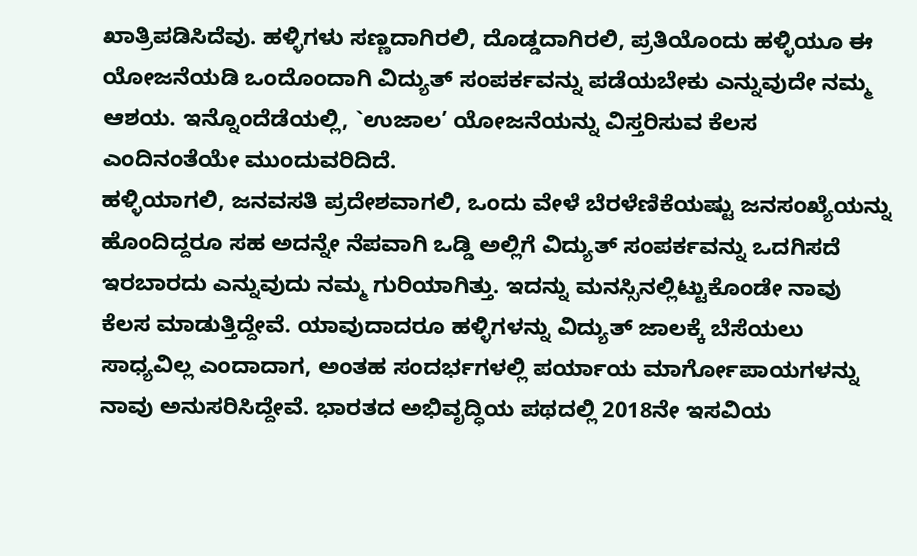ಖಾತ್ರಿಪಡಿಸಿದೆವು. ಹಳ್ಳಿಗಳು ಸಣ್ಣದಾಗಿರಲಿ, ದೊಡ್ಡದಾಗಿರಲಿ, ಪ್ರತಿಯೊಂದು ಹಳ್ಳಿಯೂ ಈ ಯೋಜನೆಯಡಿ ಒಂದೊಂದಾಗಿ ವಿದ್ಯುತ್ ಸಂಪರ್ಕವನ್ನು ಪಡೆಯಬೇಕು ಎನ್ನುವುದೇ ನಮ್ಮ ಆಶಯ. ಇನ್ನೊಂದೆಡೆಯಲ್ಲಿ, `ಉಜಾಲ’ ಯೋಜನೆಯನ್ನು ವಿಸ್ತರಿಸುವ ಕೆಲಸ ಎಂದಿನಂತೆಯೇ ಮುಂದುವರಿದಿದೆ.
ಹಳ್ಳಿಯಾಗಲಿ, ಜನವಸತಿ ಪ್ರದೇಶವಾಗಲಿ, ಒಂದು ವೇಳೆ ಬೆರಳೆಣಿಕೆಯಷ್ಟು ಜನಸಂಖ್ಯೆಯನ್ನು ಹೊಂದಿದ್ದರೂ ಸಹ ಅದನ್ನೇ ನೆಪವಾಗಿ ಒಡ್ಡಿ ಅಲ್ಲಿಗೆ ವಿದ್ಯುತ್ ಸಂಪರ್ಕವನ್ನು ಒದಗಿಸದೆ ಇರಬಾರದು ಎನ್ನುವುದು ನಮ್ಮ ಗುರಿಯಾಗಿತ್ತು. ಇದನ್ನು ಮನಸ್ಸಿನಲ್ಲಿಟ್ಟುಕೊಂಡೇ ನಾವು ಕೆಲಸ ಮಾಡುತ್ತಿದ್ದೇವೆ. ಯಾವುದಾದರೂ ಹಳ್ಳಿಗಳನ್ನು ವಿದ್ಯುತ್ ಜಾಲಕ್ಕೆ ಬೆಸೆಯಲು ಸಾಧ್ಯವಿಲ್ಲ ಎಂದಾದಾಗ, ಅಂತಹ ಸಂದರ್ಭಗಳಲ್ಲಿ ಪರ್ಯಾಯ ಮಾರ್ಗೋಪಾಯಗಳನ್ನು ನಾವು ಅನುಸರಿಸಿದ್ದೇವೆ. ಭಾರತದ ಅಭಿವೃದ್ಧಿಯ ಪಥದಲ್ಲಿ 2018ನೇ ಇಸವಿಯ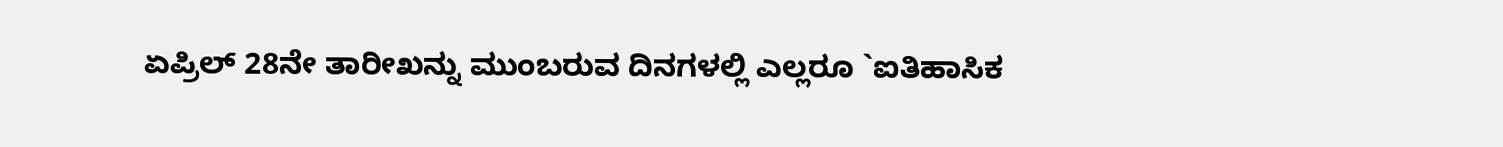ಏಪ್ರಿಲ್ 28ನೇ ತಾರೀಖನ್ನು ಮುಂಬರುವ ದಿನಗಳಲ್ಲಿ ಎಲ್ಲರೂ `ಐತಿಹಾಸಿಕ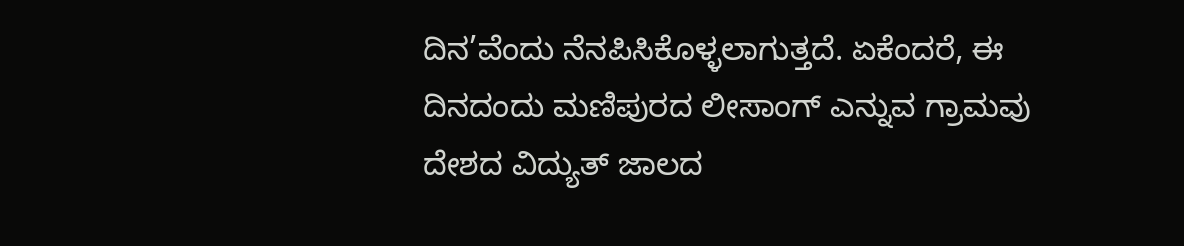ದಿನ’ವೆಂದು ನೆನಪಿಸಿಕೊಳ್ಳಲಾಗುತ್ತದೆ. ಏಕೆಂದರೆ, ಈ ದಿನದಂದು ಮಣಿಪುರದ ಲೀಸಾಂಗ್ ಎನ್ನುವ ಗ್ರಾಮವು ದೇಶದ ವಿದ್ಯುತ್ ಜಾಲದ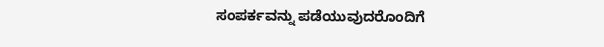ಸಂಪರ್ಕವನ್ನು ಪಡೆಯುವುದರೊಂದಿಗೆ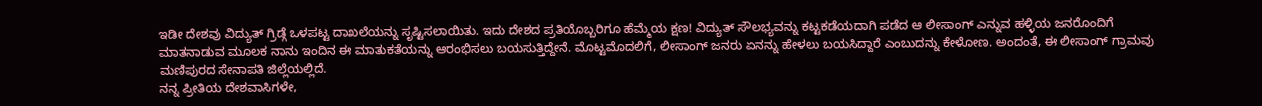ಇಡೀ ದೇಶವು ವಿದ್ಯುತ್ ಗ್ರಿಡ್ಗೆ ಒಳಪಟ್ಟ ದಾಖಲೆಯನ್ನು ಸೃಷ್ಟಿಸಲಾಯಿತು. ಇದು ದೇಶದ ಪ್ರತಿಯೊಬ್ಬರಿಗೂ ಹೆಮ್ಮೆಯ ಕ್ಷಣ! ವಿದ್ಯುತ್ ಸೌಲಭ್ಯವನ್ನು ಕಟ್ಟಕಡೆಯದಾಗಿ ಪಡೆದ ಆ ಲೀಸಾಂಗ್ ಎನ್ನುವ ಹಳ್ಳಿಯ ಜನರೊಂದಿಗೆ ಮಾತನಾಡುವ ಮೂಲಕ ನಾನು ಇಂದಿನ ಈ ಮಾತುಕತೆಯನ್ನು ಆರಂಭಿಸಲು ಬಯಸುತ್ತಿದ್ದೇನೆ. ಮೊಟ್ಟಮೊದಲಿಗೆ, ಲೀಸಾಂಗ್ ಜನರು ಏನನ್ನು ಹೇಳಲು ಬಯಸಿದ್ದಾರೆ ಎಂಬುದನ್ನು ಕೇಳೋಣ. ಅಂದಂತೆ, ಈ ಲೀಸಾಂಗ್ ಗ್ರಾಮವು ಮಣಿಪುರದ ಸೇನಾಪತಿ ಜಿಲ್ಲೆಯಲ್ಲಿದೆ.
ನನ್ನ ಪ್ರೀತಿಯ ದೇಶವಾಸಿಗಳೇ,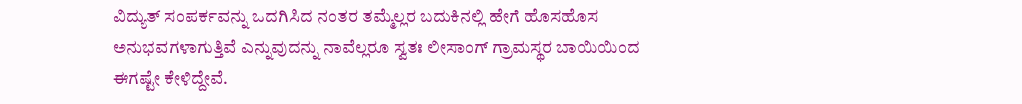ವಿದ್ಯುತ್ ಸಂಪರ್ಕವನ್ನು ಒದಗಿಸಿದ ನಂತರ ತಮ್ಮೆಲ್ಲರ ಬದುಕಿನಲ್ಲಿ ಹೇಗೆ ಹೊಸಹೊಸ ಅನುಭವಗಳಾಗುತ್ತಿವೆ ಎನ್ನುವುದನ್ನು ನಾವೆಲ್ಲರೂ ಸ್ವತಃ ಲೀಸಾಂಗ್ ಗ್ರಾಮಸ್ಥರ ಬಾಯಿಯಿಂದ ಈಗಷ್ಟೇ ಕೇಳಿದ್ದೇವೆ.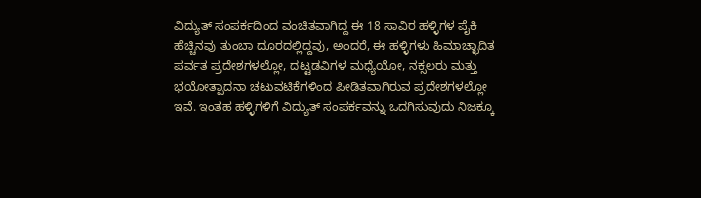ವಿದ್ಯುತ್ ಸಂಪರ್ಕದಿಂದ ವಂಚಿತವಾಗಿದ್ದ ಈ 18 ಸಾವಿರ ಹಳ್ಳಿಗಳ ಪೈಕಿ ಹೆಚ್ಚಿನವು ತುಂಬಾ ದೂರದಲ್ಲಿದ್ದವು, ಅಂದರೆ, ಈ ಹಳ್ಳಿಗಳು ಹಿಮಾಚ್ಛಾದಿತ ಪರ್ವತ ಪ್ರದೇಶಗಳಲ್ಲೋ, ದಟ್ಟಡವಿಗಳ ಮಧ್ಯೆಯೋ, ನಕ್ಸಲರು ಮತ್ತು ಭಯೋತ್ಪಾದನಾ ಚಟುವಟಿಕೆಗಳಿಂದ ಪೀಡಿತವಾಗಿರುವ ಪ್ರದೇಶಗಳಲ್ಲೋ ಇವೆ. ಇಂತಹ ಹಳ್ಳಿಗಳಿಗೆ ವಿದ್ಯುತ್ ಸಂಪರ್ಕವನ್ನು ಒದಗಿಸುವುದು ನಿಜಕ್ಕೂ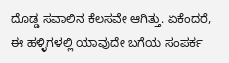ದೊಡ್ಡ ಸವಾಲಿನ ಕೆಲಸವೇ ಆಗಿತ್ತು. ಏಕೆಂದರೆ, ಈ ಹಳ್ಳಿಗಳಲ್ಲಿ ಯಾವುದೇ ಬಗೆಯ ಸಂಪರ್ಕ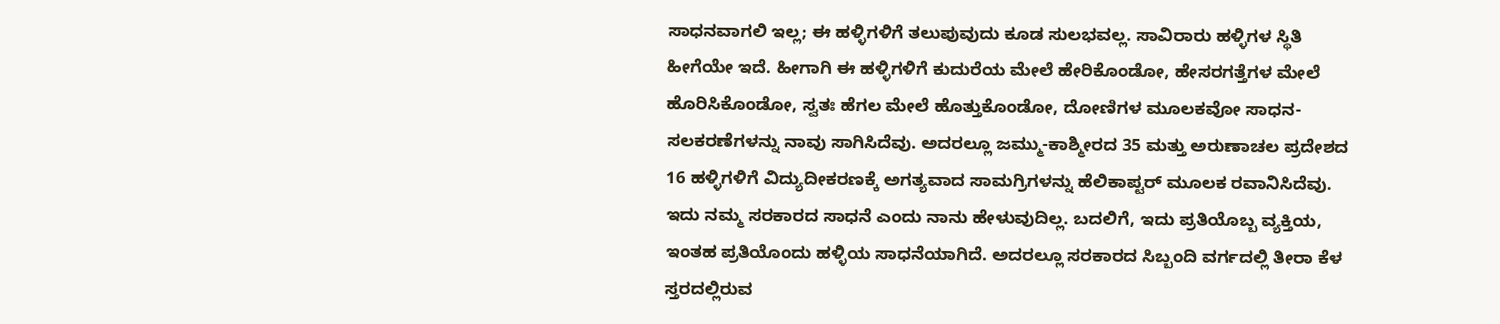ಸಾಧನವಾಗಲಿ ಇಲ್ಲ; ಈ ಹಳ್ಳಿಗಳಿಗೆ ತಲುಪುವುದು ಕೂಡ ಸುಲಭವಲ್ಲ. ಸಾವಿರಾರು ಹಳ್ಳಿಗಳ ಸ್ಥಿತಿ ಹೀಗೆಯೇ ಇದೆ. ಹೀಗಾಗಿ ಈ ಹಳ್ಳಿಗಳಿಗೆ ಕುದುರೆಯ ಮೇಲೆ ಹೇರಿಕೊಂಡೋ, ಹೇಸರಗತ್ತೆಗಳ ಮೇಲೆ ಹೊರಿಸಿಕೊಂಡೋ, ಸ್ವತಃ ಹೆಗಲ ಮೇಲೆ ಹೊತ್ತುಕೊಂಡೋ, ದೋಣಿಗಳ ಮೂಲಕವೋ ಸಾಧನ-ಸಲಕರಣೆಗಳನ್ನು ನಾವು ಸಾಗಿಸಿದೆವು. ಅದರಲ್ಲೂ ಜಮ್ಮು-ಕಾಶ್ಮೀರದ 35 ಮತ್ತು ಅರುಣಾಚಲ ಪ್ರದೇಶದ 16 ಹಳ್ಳಿಗಳಿಗೆ ವಿದ್ಯುದೀಕರಣಕ್ಕೆ ಅಗತ್ಯವಾದ ಸಾಮಗ್ರಿಗಳನ್ನು ಹೆಲಿಕಾಪ್ಟರ್ ಮೂಲಕ ರವಾನಿಸಿದೆವು. ಇದು ನಮ್ಮ ಸರಕಾರದ ಸಾಧನೆ ಎಂದು ನಾನು ಹೇಳುವುದಿಲ್ಲ. ಬದಲಿಗೆ, ಇದು ಪ್ರತಿಯೊಬ್ಬ ವ್ಯಕ್ತಿಯ, ಇಂತಹ ಪ್ರತಿಯೊಂದು ಹಳ್ಳಿಯ ಸಾಧನೆಯಾಗಿದೆ. ಅದರಲ್ಲೂ ಸರಕಾರದ ಸಿಬ್ಬಂದಿ ವರ್ಗದಲ್ಲಿ ತೀರಾ ಕೆಳ ಸ್ತರದಲ್ಲಿರುವ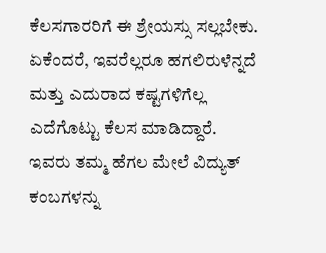ಕೆಲಸಗಾರರಿಗೆ ಈ ಶ್ರೇಯಸ್ಸು ಸಲ್ಲಬೇಕು. ಏಕೆಂದರೆ, ಇವರೆಲ್ಲರೂ ಹಗಲಿರುಳೆನ್ನದೆ ಮತ್ತು ಎದುರಾದ ಕಷ್ಟಗಳಿಗೆಲ್ಲ ಎದೆಗೊಟ್ಟು ಕೆಲಸ ಮಾಡಿದ್ದಾರೆ. ಇವರು ತಮ್ಮ ಹೆಗಲ ಮೇಲೆ ವಿದ್ಯುತ್ ಕಂಬಗಳನ್ನು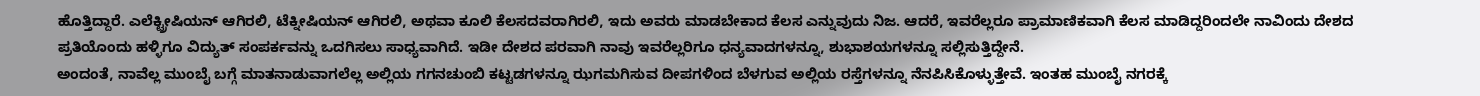ಹೊತ್ತಿದ್ದಾರೆ. ಎಲೆಕ್ಟ್ರೀಷಿಯನ್ ಆಗಿರಲಿ, ಟೆಕ್ನೀಷಿಯನ್ ಆಗಿರಲಿ, ಅಥವಾ ಕೂಲಿ ಕೆಲಸದವರಾಗಿರಲಿ, ಇದು ಅವರು ಮಾಡಬೇಕಾದ ಕೆಲಸ ಎನ್ನುವುದು ನಿಜ. ಆದರೆ, ಇವರೆಲ್ಲರೂ ಪ್ರಾಮಾಣಿಕವಾಗಿ ಕೆಲಸ ಮಾಡಿದ್ದರಿಂದಲೇ ನಾವಿಂದು ದೇಶದ ಪ್ರತಿಯೊಂದು ಹಳ್ಳಿಗೂ ವಿದ್ಯುತ್ ಸಂಪರ್ಕವನ್ನು ಒದಗಿಸಲು ಸಾಧ್ಯವಾಗಿದೆ. ಇಡೀ ದೇಶದ ಪರವಾಗಿ ನಾವು ಇವರೆಲ್ಲರಿಗೂ ಧನ್ಯವಾದಗಳನ್ನೂ, ಶುಭಾಶಯಗಳನ್ನೂ ಸಲ್ಲಿಸುತ್ತಿದ್ದೇನೆ.
ಅಂದಂತೆ, ನಾವೆಲ್ಲ ಮುಂಬೈ ಬಗ್ಗೆ ಮಾತನಾಡುವಾಗಲೆಲ್ಲ ಅಲ್ಲಿಯ ಗಗನಚುಂಬಿ ಕಟ್ಟಡಗಳನ್ನೂ ಝಗಮಗಿಸುವ ದೀಪಗಳಿಂದ ಬೆಳಗುವ ಅಲ್ಲಿಯ ರಸ್ತೆಗಳನ್ನೂ ನೆನಪಿಸಿಕೊಳ್ಳುತ್ತೇವೆ. ಇಂತಹ ಮುಂಬೈ ನಗರಕ್ಕೆ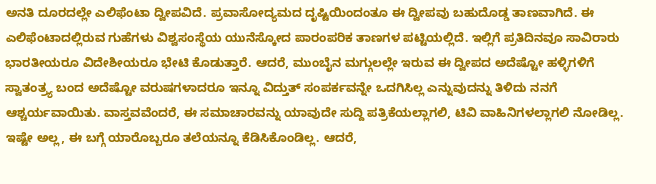ಅನತಿ ದೂರದಲ್ಲೇ ಎಲಿಫೆಂಟಾ ದ್ವೀಪವಿದೆ. ಪ್ರವಾಸೋದ್ಯಮದ ದೃಷ್ಟಿಯಿಂದಂತೂ ಈ ದ್ವೀಪವು ಬಹುದೊಡ್ಡ ತಾಣವಾಗಿದೆ. ಈ ಎಲಿಫೆಂಟಾದಲ್ಲಿರುವ ಗುಹೆಗಳು ವಿಶ್ವಸಂಸ್ಥೆಯ ಯುನೆಸ್ಕೋದ ಪಾರಂಪರಿಕ ತಾಣಗಳ ಪಟ್ಟಿಯಲ್ಲಿದೆ. ಇಲ್ಲಿಗೆ ಪ್ರತಿದಿನವೂ ಸಾವಿರಾರು ಭಾರತೀಯರೂ ವಿದೇಶೀಯರೂ ಭೇಟಿ ಕೊಡುತ್ತಾರೆ. ಆದರೆ, ಮುಂಬೈನ ಮಗ್ಗುಲಲ್ಲೇ ಇರುವ ಈ ದ್ವೀಪದ ಅದೆಷ್ಟೋ ಹಳ್ಳಿಗಳಿಗೆ ಸ್ವಾತಂತ್ರ್ಯ ಬಂದ ಅದೆಷ್ಟೋ ವರುಷಗಳಾದರೂ ಇನ್ನೂ ವಿದ್ತುತ್ ಸಂಪರ್ಕವನ್ನೇ ಒದಗಿಸಿಲ್ಲ ಎನ್ನುವುದನ್ನು ತಿಳಿದು ನನಗೆ ಆಶ್ಚರ್ಯವಾಯಿತು. ವಾಸ್ತವವೆಂದರೆ, ಈ ಸಮಾಚಾರವನ್ನು ಯಾವುದೇ ಸುದ್ದಿ ಪತ್ರಿಕೆಯಲ್ಲಾಗಲಿ, ಟಿವಿ ವಾಹಿನಿಗಳಲ್ಲಾಗಲಿ ನೋಡಿಲ್ಲ. ಇಷ್ಟೇ ಅಲ್ಲ, ಈ ಬಗ್ಗೆ ಯಾರೊಬ್ಬರೂ ತಲೆಯನ್ನೂ ಕೆಡಿಸಿಕೊಂಡಿಲ್ಲ. ಆದರೆ,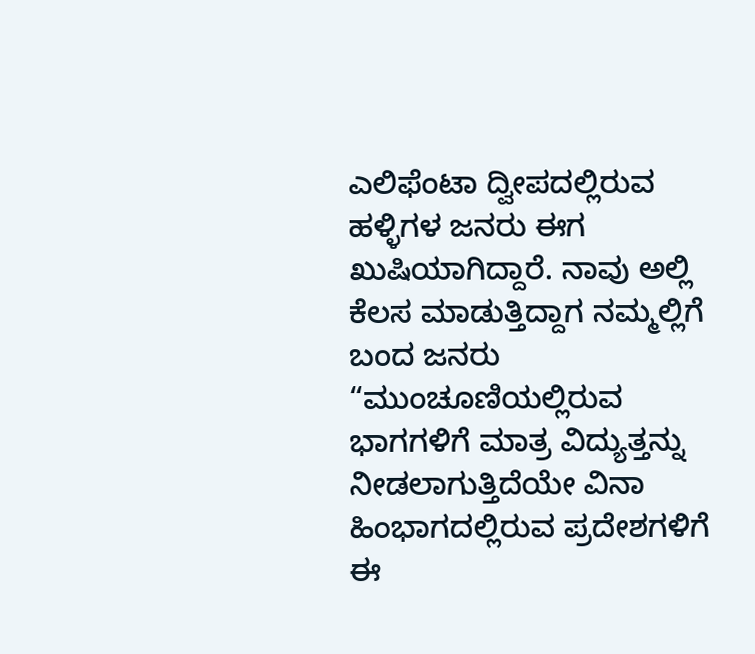ಎಲಿಫೆಂಟಾ ದ್ವೀಪದಲ್ಲಿರುವ ಹಳ್ಳಿಗಳ ಜನರು ಈಗ ಖುಷಿಯಾಗಿದ್ದಾರೆ. ನಾವು ಅಲ್ಲಿ ಕೆಲಸ ಮಾಡುತ್ತಿದ್ದಾಗ ನಮ್ಮಲ್ಲಿಗೆ ಬಂದ ಜನರು “ಮುಂಚೂಣಿಯಲ್ಲಿರುವ ಭಾಗಗಳಿಗೆ ಮಾತ್ರ ವಿದ್ಯುತ್ತನ್ನು ನೀಡಲಾಗುತ್ತಿದೆಯೇ ವಿನಾ ಹಿಂಭಾಗದಲ್ಲಿರುವ ಪ್ರದೇಶಗಳಿಗೆ ಈ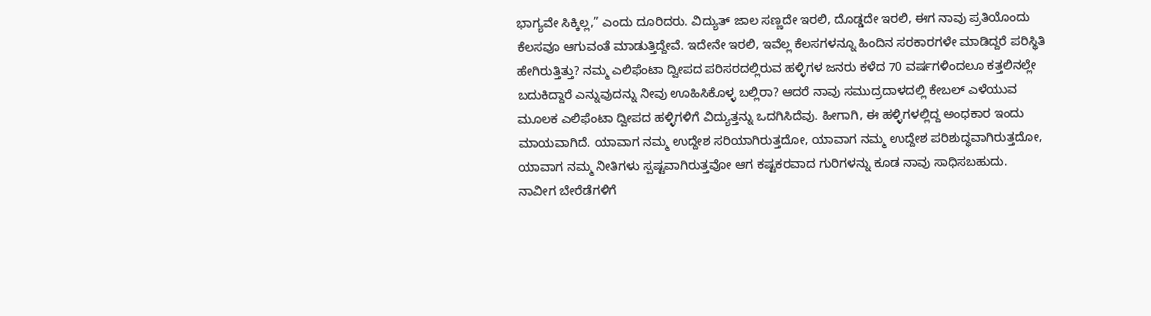ಭಾಗ್ಯವೇ ಸಿಕ್ಕಿಲ್ಲ,” ಎಂದು ದೂರಿದರು. ವಿದ್ಯುತ್ ಜಾಲ ಸಣ್ಣದೇ ಇರಲಿ, ದೊಡ್ಡದೇ ಇರಲಿ, ಈಗ ನಾವು ಪ್ರತಿಯೊಂದು ಕೆಲಸವೂ ಆಗುವಂತೆ ಮಾಡುತ್ತಿದ್ದೇವೆ. ಇದೇನೇ ಇರಲಿ, ಇವೆಲ್ಲ ಕೆಲಸಗಳನ್ನೂ ಹಿಂದಿನ ಸರಕಾರಗಳೇ ಮಾಡಿದ್ದರೆ ಪರಿಸ್ಥಿತಿ ಹೇಗಿರುತ್ತಿತ್ತು? ನಮ್ಮ ಎಲಿಫೆಂಟಾ ದ್ವೀಪದ ಪರಿಸರದಲ್ಲಿರುವ ಹಳ್ಳಿಗಳ ಜನರು ಕಳೆದ 70 ವರ್ಷಗಳಿಂದಲೂ ಕತ್ತಲಿನಲ್ಲೇ ಬದುಕಿದ್ದಾರೆ ಎನ್ನುವುದನ್ನು ನೀವು ಊಹಿಸಿಕೊಳ್ಳ ಬಲ್ಲಿರಾ? ಆದರೆ ನಾವು ಸಮುದ್ರದಾಳದಲ್ಲಿ ಕೇಬಲ್ ಎಳೆಯುವ ಮೂಲಕ ಎಲಿಫೆಂಟಾ ದ್ವೀಪದ ಹಳ್ಳಿಗಳಿಗೆ ವಿದ್ಯುತ್ತನ್ನು ಒದಗಿಸಿದೆವು. ಹೀಗಾಗಿ, ಈ ಹಳ್ಳಿಗಳಲ್ಲಿದ್ದ ಅಂಧಕಾರ ಇಂದು ಮಾಯವಾಗಿದೆ. ಯಾವಾಗ ನಮ್ಮ ಉದ್ದೇಶ ಸರಿಯಾಗಿರುತ್ತದೋ, ಯಾವಾಗ ನಮ್ಮ ಉದ್ದೇಶ ಪರಿಶುದ್ಧವಾಗಿರುತ್ತದೋ, ಯಾವಾಗ ನಮ್ಮ ನೀತಿಗಳು ಸ್ಪಷ್ಟವಾಗಿರುತ್ತವೋ ಆಗ ಕಷ್ಟಕರವಾದ ಗುರಿಗಳನ್ನು ಕೂಡ ನಾವು ಸಾಧಿಸಬಹುದು.
ನಾವೀಗ ಬೇರೆಡೆಗಳಿಗೆ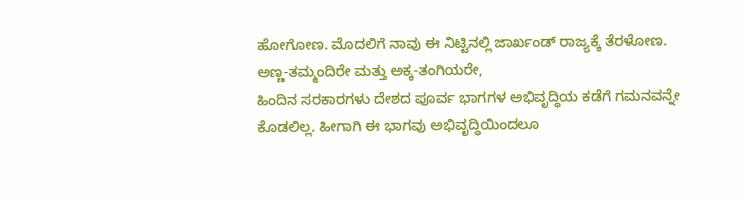ಹೋಗೋಣ. ಮೊದಲಿಗೆ ನಾವು ಈ ನಿಟ್ಟಿನಲ್ಲಿ ಜಾರ್ಖಂಡ್ ರಾಜ್ಯಕ್ಕೆ ತೆರಳೋಣ.
ಅಣ್ಣ-ತಮ್ಮಂದಿರೇ ಮತ್ತು ಅಕ್ಕ-ತಂಗಿಯರೇ,
ಹಿಂದಿನ ಸರಕಾರಗಳು ದೇಶದ ಪೂರ್ವ ಭಾಗಗಳ ಅಭಿವೃದ್ಧಿಯ ಕಡೆಗೆ ಗಮನವನ್ನೇ ಕೊಡಲಿಲ್ಲ. ಹೀಗಾಗಿ ಈ ಭಾಗವು ಅಭಿವೃದ್ಧಿಯಿಂದಲೂ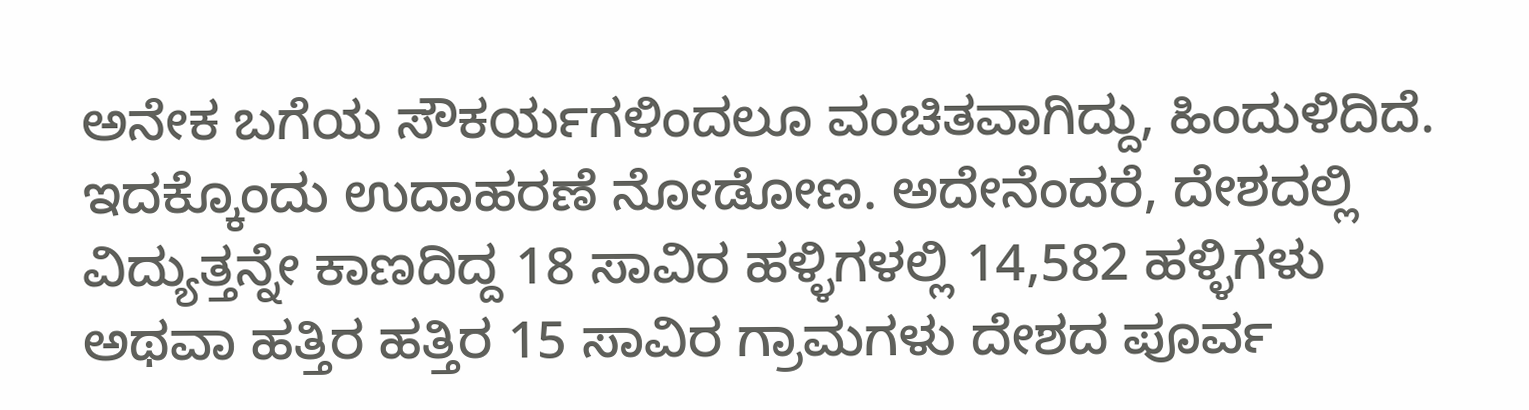ಅನೇಕ ಬಗೆಯ ಸೌಕರ್ಯಗಳಿಂದಲೂ ವಂಚಿತವಾಗಿದ್ದು, ಹಿಂದುಳಿದಿದೆ. ಇದಕ್ಕೊಂದು ಉದಾಹರಣೆ ನೋಡೋಣ. ಅದೇನೆಂದರೆ, ದೇಶದಲ್ಲಿ ವಿದ್ಯುತ್ತನ್ನೇ ಕಾಣದಿದ್ದ 18 ಸಾವಿರ ಹಳ್ಳಿಗಳಲ್ಲಿ 14,582 ಹಳ್ಳಿಗಳು ಅಥವಾ ಹತ್ತಿರ ಹತ್ತಿರ 15 ಸಾವಿರ ಗ್ರಾಮಗಳು ದೇಶದ ಪೂರ್ವ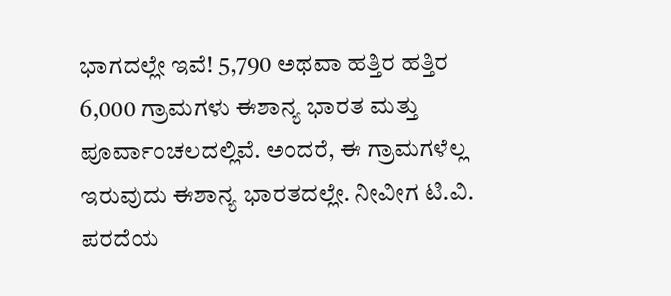ಭಾಗದಲ್ಲೇ ಇವೆ! 5,790 ಅಥವಾ ಹತ್ತಿರ ಹತ್ತಿರ 6,000 ಗ್ರಾಮಗಳು ಈಶಾನ್ಯ ಭಾರತ ಮತ್ತು ಪೂರ್ವಾಂಚಲದಲ್ಲಿವೆ. ಅಂದರೆ, ಈ ಗ್ರಾಮಗಳೆಲ್ಲ ಇರುವುದು ಈಶಾನ್ಯ ಭಾರತದಲ್ಲೇ. ನೀವೀಗ ಟಿ.ವಿ. ಪರದೆಯ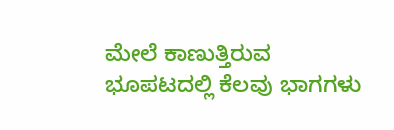ಮೇಲೆ ಕಾಣುತ್ತಿರುವ ಭೂಪಟದಲ್ಲಿ ಕೆಲವು ಭಾಗಗಳು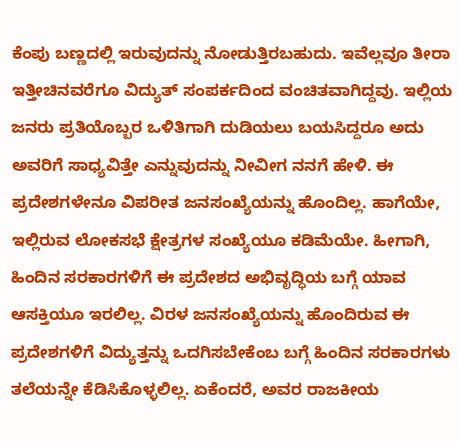ಕೆಂಪು ಬಣ್ಣದಲ್ಲಿ ಇರುವುದನ್ನು ನೋಡುತ್ತಿರಬಹುದು. ಇವೆಲ್ಲವೂ ತೀರಾ ಇತ್ತೀಚಿನವರೆಗೂ ವಿದ್ಯುತ್ ಸಂಪರ್ಕದಿಂದ ವಂಚಿತವಾಗಿದ್ದವು. ಇಲ್ಲಿಯ ಜನರು ಪ್ರತಿಯೊಬ್ಬರ ಒಳಿತಿಗಾಗಿ ದುಡಿಯಲು ಬಯಸಿದ್ದರೂ ಅದು ಅವರಿಗೆ ಸಾಧ್ಯವಿತ್ತೇ ಎನ್ನುವುದನ್ನು ನೀವೀಗ ನನಗೆ ಹೇಳಿ. ಈ ಪ್ರದೇಶಗಳೇನೂ ವಿಪರೀತ ಜನಸಂಖ್ಯೆಯನ್ನು ಹೊಂದಿಲ್ಲ. ಹಾಗೆಯೇ, ಇಲ್ಲಿರುವ ಲೋಕಸಭೆ ಕ್ಷೇತ್ರಗಳ ಸಂಖ್ಯೆಯೂ ಕಡಿಮೆಯೇ. ಹೀಗಾಗಿ, ಹಿಂದಿನ ಸರಕಾರಗಳಿಗೆ ಈ ಪ್ರದೇಶದ ಅಭಿವೃದ್ಧಿಯ ಬಗ್ಗೆ ಯಾವ ಆಸಕ್ತಿಯೂ ಇರಲಿಲ್ಲ. ವಿರಳ ಜನಸಂಖ್ಯೆಯನ್ನು ಹೊಂದಿರುವ ಈ ಪ್ರದೇಶಗಳಿಗೆ ವಿದ್ಯುತ್ತನ್ನು ಒದಗಿಸಬೇಕೆಂಬ ಬಗ್ಗೆ ಹಿಂದಿನ ಸರಕಾರಗಳು ತಲೆಯನ್ನೇ ಕೆಡಿಸಿಕೊಳ್ಳಲಿಲ್ಲ. ಏಕೆಂದರೆ, ಅವರ ರಾಜಕೀಯ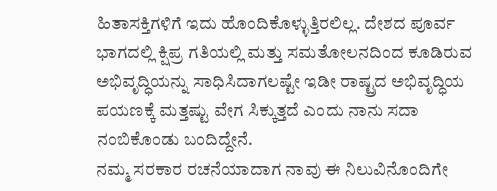ಹಿತಾಸಕ್ತಿಗಳಿಗೆ ಇದು ಹೊಂದಿಕೊಳ್ಳುತ್ತಿರಲಿಲ್ಲ. ದೇಶದ ಪೂರ್ವ ಭಾಗದಲ್ಲಿ ಕ್ಷಿಪ್ರ ಗತಿಯಲ್ಲಿ ಮತ್ತು ಸಮತೋಲನದಿಂದ ಕೂಡಿರುವ ಅಭಿವೃದ್ಧಿಯನ್ನು ಸಾಧಿಸಿದಾಗಲಷ್ಟೇ ಇಡೀ ರಾಷ್ಟ್ರದ ಅಭಿವೃದ್ಧಿಯ ಪಯಣಕ್ಕೆ ಮತ್ತಷ್ಟು ವೇಗ ಸಿಕ್ಕುತ್ತದೆ ಎಂದು ನಾನು ಸದಾ ನಂಬಿಕೊಂಡು ಬಂದಿದ್ದೇನೆ.
ನಮ್ಮ ಸರಕಾರ ರಚನೆಯಾದಾಗ ನಾವು ಈ ನಿಲುವಿನೊಂದಿಗೇ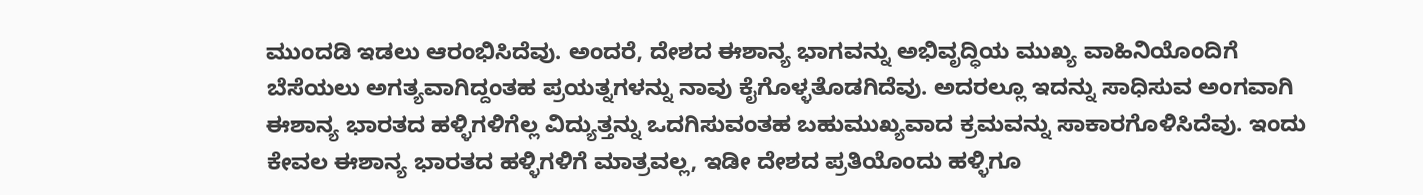ಮುಂದಡಿ ಇಡಲು ಆರಂಭಿಸಿದೆವು. ಅಂದರೆ, ದೇಶದ ಈಶಾನ್ಯ ಭಾಗವನ್ನು ಅಭಿವೃದ್ಧಿಯ ಮುಖ್ಯ ವಾಹಿನಿಯೊಂದಿಗೆ ಬೆಸೆಯಲು ಅಗತ್ಯವಾಗಿದ್ದಂತಹ ಪ್ರಯತ್ನಗಳನ್ನು ನಾವು ಕೈಗೊಳ್ಳತೊಡಗಿದೆವು. ಅದರಲ್ಲೂ ಇದನ್ನು ಸಾಧಿಸುವ ಅಂಗವಾಗಿ ಈಶಾನ್ಯ ಭಾರತದ ಹಳ್ಳಿಗಳಿಗೆಲ್ಲ ವಿದ್ಯುತ್ತನ್ನು ಒದಗಿಸುವಂತಹ ಬಹುಮುಖ್ಯವಾದ ಕ್ರಮವನ್ನು ಸಾಕಾರಗೊಳಿಸಿದೆವು. ಇಂದು ಕೇವಲ ಈಶಾನ್ಯ ಭಾರತದ ಹಳ್ಳಿಗಳಿಗೆ ಮಾತ್ರವಲ್ಲ, ಇಡೀ ದೇಶದ ಪ್ರತಿಯೊಂದು ಹಳ್ಳಿಗೂ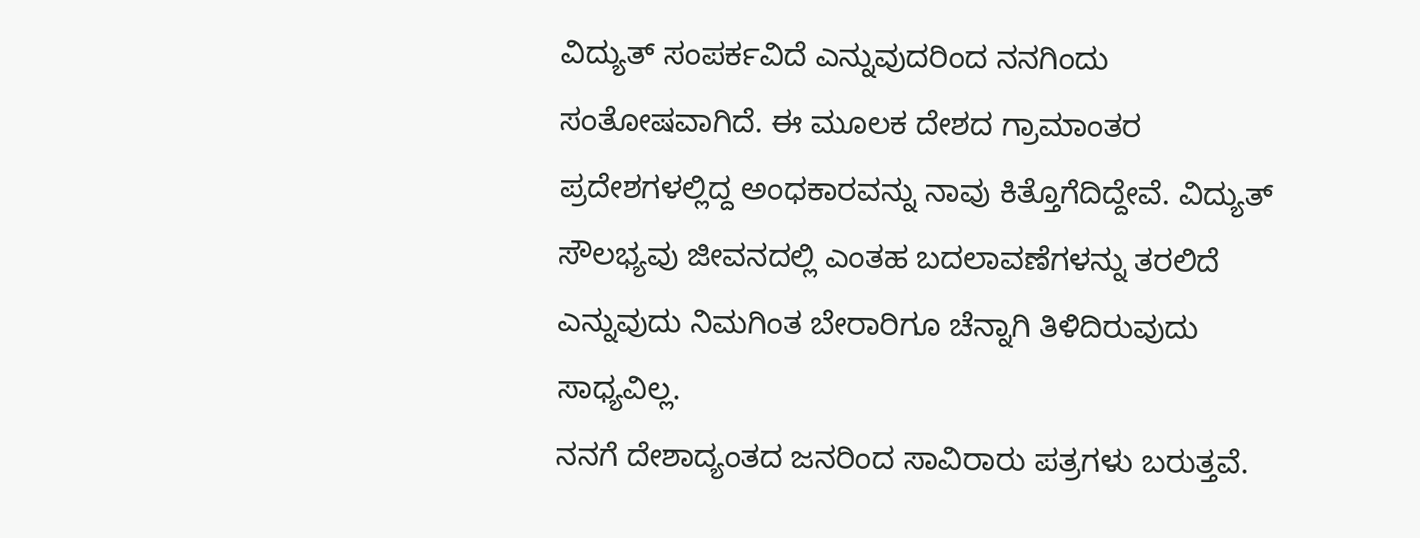ವಿದ್ಯುತ್ ಸಂಪರ್ಕವಿದೆ ಎನ್ನುವುದರಿಂದ ನನಗಿಂದು ಸಂತೋಷವಾಗಿದೆ. ಈ ಮೂಲಕ ದೇಶದ ಗ್ರಾಮಾಂತರ ಪ್ರದೇಶಗಳಲ್ಲಿದ್ದ ಅಂಧಕಾರವನ್ನು ನಾವು ಕಿತ್ತೊಗೆದಿದ್ದೇವೆ. ವಿದ್ಯುತ್ ಸೌಲಭ್ಯವು ಜೀವನದಲ್ಲಿ ಎಂತಹ ಬದಲಾವಣೆಗಳನ್ನು ತರಲಿದೆ ಎನ್ನುವುದು ನಿಮಗಿಂತ ಬೇರಾರಿಗೂ ಚೆನ್ನಾಗಿ ತಿಳಿದಿರುವುದು ಸಾಧ್ಯವಿಲ್ಲ.
ನನಗೆ ದೇಶಾದ್ಯಂತದ ಜನರಿಂದ ಸಾವಿರಾರು ಪತ್ರಗಳು ಬರುತ್ತವೆ.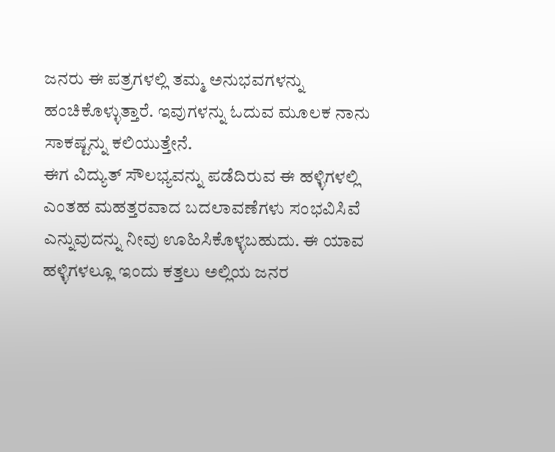ಜನರು ಈ ಪತ್ರಗಳಲ್ಲಿ ತಮ್ಮ ಅನುಭವಗಳನ್ನು ಹಂಚಿಕೊಳ್ಳುತ್ತಾರೆ. ಇವುಗಳನ್ನು ಓದುವ ಮೂಲಕ ನಾನು ಸಾಕಷ್ಟನ್ನು ಕಲಿಯುತ್ತೇನೆ.
ಈಗ ವಿದ್ಯುತ್ ಸೌಲಭ್ಯವನ್ನು ಪಡೆದಿರುವ ಈ ಹಳ್ಳಿಗಳಲ್ಲಿ ಎಂತಹ ಮಹತ್ತರವಾದ ಬದಲಾವಣೆಗಳು ಸಂಭವಿಸಿವೆ ಎನ್ನುವುದನ್ನು ನೀವು ಊಹಿಸಿಕೊಳ್ಳಬಹುದು. ಈ ಯಾವ ಹಳ್ಳಿಗಳಲ್ಲೂ ಇಂದು ಕತ್ತಲು ಅಲ್ಲಿಯ ಜನರ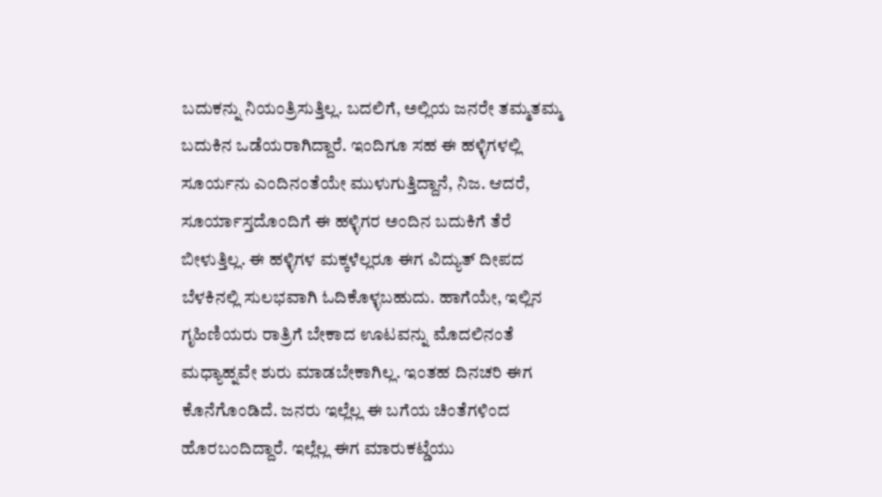ಬದುಕನ್ನು ನಿಯಂತ್ರಿಸುತ್ತಿಲ್ಲ. ಬದಲಿಗೆ, ಅಲ್ಲಿಯ ಜನರೇ ತಮ್ಮತಮ್ಮ ಬದುಕಿನ ಒಡೆಯರಾಗಿದ್ದಾರೆ. ಇಂದಿಗೂ ಸಹ ಈ ಹಳ್ಳಿಗಳಲ್ಲಿ ಸೂರ್ಯನು ಎಂದಿನಂತೆಯೇ ಮುಳುಗುತ್ತಿದ್ದಾನೆ, ನಿಜ. ಆದರೆ, ಸೂರ್ಯಾಸ್ತದೊಂದಿಗೆ ಈ ಹಳ್ಳಿಗರ ಅಂದಿನ ಬದುಕಿಗೆ ತೆರೆ ಬೀಳುತ್ತಿಲ್ಲ. ಈ ಹಳ್ಳಿಗಳ ಮಕ್ಕಳೆಲ್ಲರೂ ಈಗ ವಿದ್ಯುತ್ ದೀಪದ ಬೆಳಕಿನಲ್ಲಿ ಸುಲಭವಾಗಿ ಓದಿಕೊಳ್ಳಬಹುದು. ಹಾಗೆಯೇ, ಇಲ್ಲಿನ ಗೃಹಿಣಿಯರು ರಾತ್ರಿಗೆ ಬೇಕಾದ ಊಟವನ್ನು ಮೊದಲಿನಂತೆ ಮಧ್ಯಾಹ್ನವೇ ಶುರು ಮಾಡಬೇಕಾಗಿಲ್ಲ. ಇಂತಹ ದಿನಚರಿ ಈಗ ಕೊನೆಗೊಂಡಿದೆ. ಜನರು ಇಲ್ಲೆಲ್ಲ ಈ ಬಗೆಯ ಚಿಂತೆಗಳಿಂದ ಹೊರಬಂದಿದ್ದಾರೆ. ಇಲ್ಲೆಲ್ಲ ಈಗ ಮಾರುಕಟ್ಡೆಯು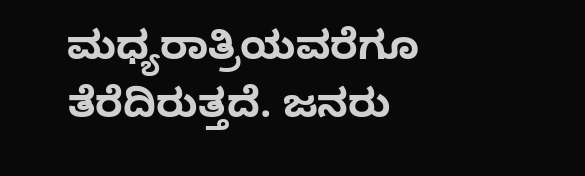ಮಧ್ಯರಾತ್ರಿಯವರೆಗೂ ತೆರೆದಿರುತ್ತದೆ. ಜನರು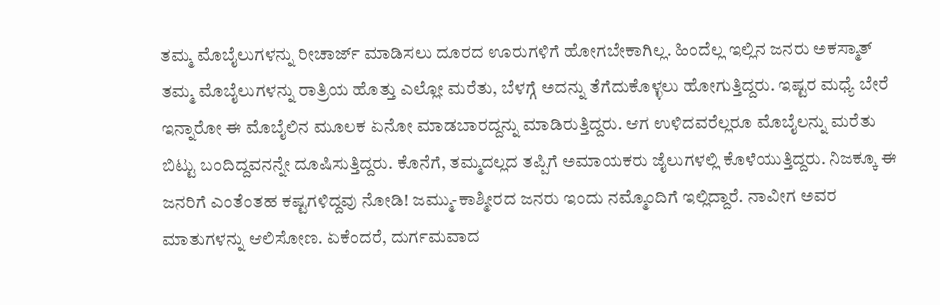ತಮ್ಮ ಮೊಬೈಲುಗಳನ್ನು ರೀಚಾರ್ಜ್ ಮಾಡಿಸಲು ದೂರದ ಊರುಗಳಿಗೆ ಹೋಗಬೇಕಾಗಿಲ್ಲ. ಹಿಂದೆಲ್ಲ ಇಲ್ಲಿನ ಜನರು ಅಕಸ್ಮಾತ್ ತಮ್ಮ ಮೊಬೈಲುಗಳನ್ನು ರಾತ್ರಿಯ ಹೊತ್ತು ಎಲ್ಲೋ ಮರೆತು, ಬೆಳಗ್ಗೆ ಅದನ್ನು ತೆಗೆದುಕೊಳ್ಳಲು ಹೋಗುತ್ತಿದ್ದರು. ಇಷ್ಟರ ಮಧ್ಯೆ ಬೇರೆ ಇನ್ನಾರೋ ಈ ಮೊಬೈಲಿನ ಮೂಲಕ ಏನೋ ಮಾಡಬಾರದ್ದನ್ನು ಮಾಡಿರುತ್ತಿದ್ದರು. ಆಗ ಉಳಿದವರೆಲ್ಲರೂ ಮೊಬೈಲನ್ನು ಮರೆತು ಬಿಟ್ಟು ಬಂದಿದ್ದವನನ್ನೇ ದೂಷಿಸುತ್ತಿದ್ದರು. ಕೊನೆಗೆ, ತಮ್ಮದಲ್ಲದ ತಪ್ಪಿಗೆ ಅಮಾಯಕರು ಜೈಲುಗಳಲ್ಲಿ ಕೊಳೆಯುತ್ತಿದ್ದರು. ನಿಜಕ್ಕೂ ಈ ಜನರಿಗೆ ಎಂತೆಂತಹ ಕಷ್ಟಗಳಿದ್ದವು ನೋಡಿ! ಜಮ್ಮು-ಕಾಶ್ಮೀರದ ಜನರು ಇಂದು ನಮ್ಮೊಂದಿಗೆ ಇಲ್ಲಿದ್ದಾರೆ. ನಾವೀಗ ಅವರ ಮಾತುಗಳನ್ನು ಆಲಿಸೋಣ. ಏಕೆಂದರೆ, ದುರ್ಗಮವಾದ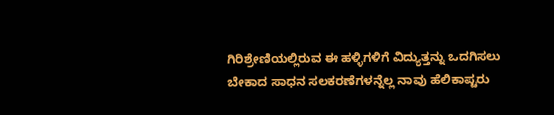ಗಿರಿಶ್ರೇಣಿಯಲ್ಲಿರುವ ಈ ಹಳ್ಳಿಗಳಿಗೆ ವಿದ್ಯುತ್ತನ್ನು ಒದಗಿಸಲು ಬೇಕಾದ ಸಾಧನ ಸಲಕರಣೆಗಳನ್ನೆಲ್ಲ ನಾವು ಹೆಲಿಕಾಪ್ಟರು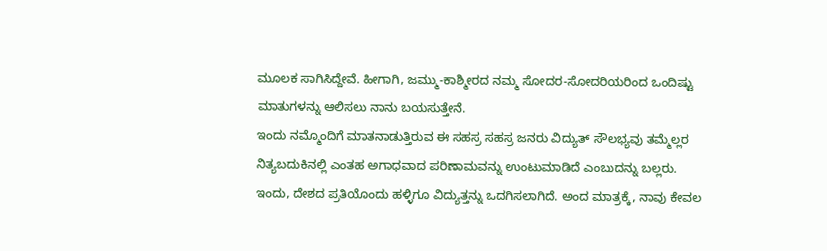ಮೂಲಕ ಸಾಗಿಸಿದ್ದೇವೆ. ಹೀಗಾಗಿ, ಜಮ್ಮು-ಕಾಶ್ಮೀರದ ನಮ್ಮ ಸೋದರ-ಸೋದರಿಯರಿಂದ ಒಂದಿಷ್ಟು ಮಾತುಗಳನ್ನು ಆಲಿಸಲು ನಾನು ಬಯಸುತ್ತೇನೆ.
ಇಂದು ನಮ್ಮೊಂದಿಗೆ ಮಾತನಾಡುತ್ತಿರುವ ಈ ಸಹಸ್ರ ಸಹಸ್ರ ಜನರು ವಿದ್ಯುತ್ ಸೌಲಭ್ಯವು ತಮ್ಮೆಲ್ಲರ ನಿತ್ಯಬದುಕಿನಲ್ಲಿ ಎಂತಹ ಅಗಾಧವಾದ ಪರಿಣಾಮವನ್ನು ಉಂಟುಮಾಡಿದೆ ಎಂಬುದನ್ನು ಬಲ್ಲರು. ಇಂದು, ದೇಶದ ಪ್ರತಿಯೊಂದು ಹಳ್ಳಿಗೂ ವಿದ್ಯುತ್ತನ್ನು ಒದಗಿಸಲಾಗಿದೆ. ಅಂದ ಮಾತ್ರಕ್ಕೆ, ನಾವು ಕೇವಲ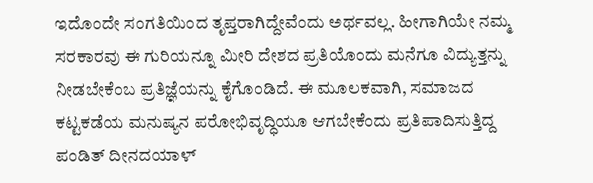ಇದೊಂದೇ ಸಂಗತಿಯಿಂದ ತೃಪ್ತರಾಗಿದ್ದೇವೆಂದು ಅರ್ಥವಲ್ಲ. ಹೀಗಾಗಿಯೇ ನಮ್ಮ ಸರಕಾರವು ಈ ಗುರಿಯನ್ನೂ ಮೀರಿ ದೇಶದ ಪ್ರತಿಯೊಂದು ಮನೆಗೂ ವಿದ್ಯುತ್ತನ್ನು ನೀಡಬೇಕೆಂಬ ಪ್ರತಿಜ್ಞೆಯನ್ನು ಕೈಗೊಂಡಿದೆ. ಈ ಮೂಲಕವಾಗಿ, ಸಮಾಜದ ಕಟ್ಟಕಡೆಯ ಮನುಷ್ಯನ ಪರೋಭಿವೃದ್ಧಿಯೂ ಆಗಬೇಕೆಂದು ಪ್ರತಿಪಾದಿಸುತ್ತಿದ್ದ ಪಂಡಿತ್ ದೀನದಯಾಳ್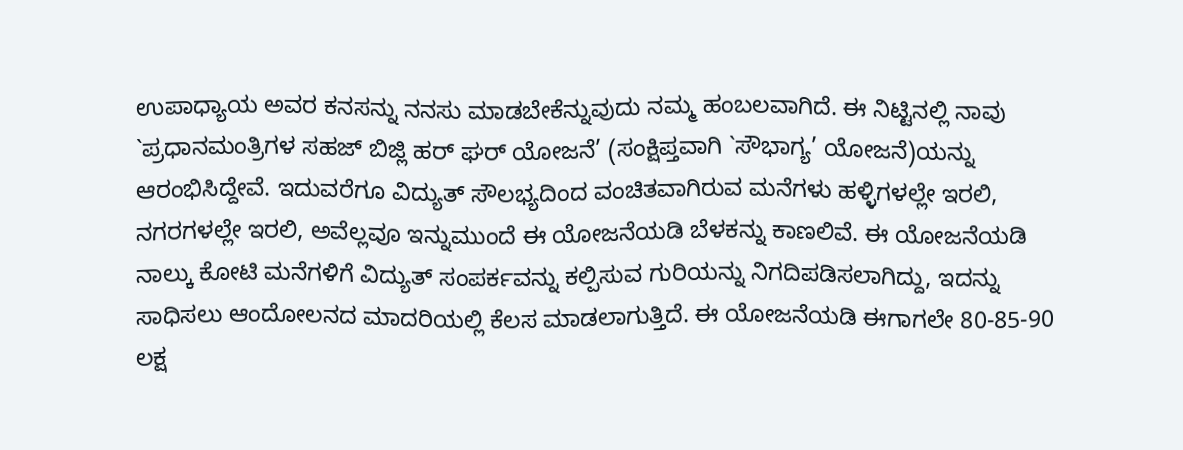ಉಪಾಧ್ಯಾಯ ಅವರ ಕನಸನ್ನು ನನಸು ಮಾಡಬೇಕೆನ್ನುವುದು ನಮ್ಮ ಹಂಬಲವಾಗಿದೆ. ಈ ನಿಟ್ಟಿನಲ್ಲಿ ನಾವು `ಪ್ರಧಾನಮಂತ್ರಿಗಳ ಸಹಜ್ ಬಿಜ್ಲಿ ಹರ್ ಘರ್ ಯೋಜನೆ’ (ಸಂಕ್ಷಿಪ್ತವಾಗಿ `ಸೌಭಾಗ್ಯ’ ಯೋಜನೆ)ಯನ್ನು ಆರಂಭಿಸಿದ್ದೇವೆ. ಇದುವರೆಗೂ ವಿದ್ಯುತ್ ಸೌಲಭ್ಯದಿಂದ ವಂಚಿತವಾಗಿರುವ ಮನೆಗಳು ಹಳ್ಳಿಗಳಲ್ಲೇ ಇರಲಿ, ನಗರಗಳಲ್ಲೇ ಇರಲಿ, ಅವೆಲ್ಲವೂ ಇನ್ನುಮುಂದೆ ಈ ಯೋಜನೆಯಡಿ ಬೆಳಕನ್ನು ಕಾಣಲಿವೆ. ಈ ಯೋಜನೆಯಡಿ ನಾಲ್ಕು ಕೋಟಿ ಮನೆಗಳಿಗೆ ವಿದ್ಯುತ್ ಸಂಪರ್ಕವನ್ನು ಕಲ್ಪಿಸುವ ಗುರಿಯನ್ನು ನಿಗದಿಪಡಿಸಲಾಗಿದ್ದು, ಇದನ್ನು ಸಾಧಿಸಲು ಆಂದೋಲನದ ಮಾದರಿಯಲ್ಲಿ ಕೆಲಸ ಮಾಡಲಾಗುತ್ತಿದೆ. ಈ ಯೋಜನೆಯಡಿ ಈಗಾಗಲೇ 80-85-90 ಲಕ್ಷ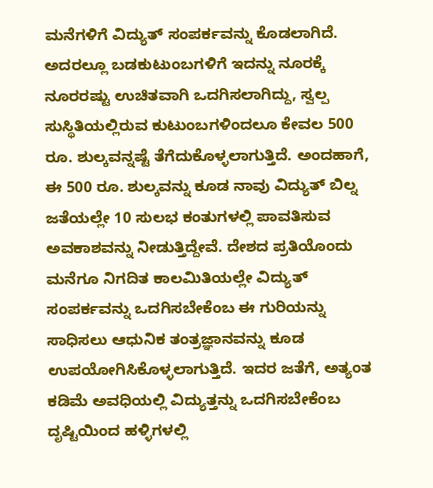ಮನೆಗಳಿಗೆ ವಿದ್ಯುತ್ ಸಂಪರ್ಕವನ್ನು ಕೊಡಲಾಗಿದೆ. ಅದರಲ್ಲೂ ಬಡಕುಟುಂಬಗಳಿಗೆ ಇದನ್ನು ನೂರಕ್ಕೆ ನೂರರಷ್ಟು ಉಚಿತವಾಗಿ ಒದಗಿಸಲಾಗಿದ್ದು, ಸ್ವಲ್ಪ ಸುಸ್ಥಿತಿಯಲ್ಲಿರುವ ಕುಟುಂಬಗಳಿಂದಲೂ ಕೇವಲ 500 ರೂ. ಶುಲ್ಕವನ್ನಷ್ಟೆ ತೆಗೆದುಕೊಳ್ಳಲಾಗುತ್ತಿದೆ. ಅಂದಹಾಗೆ, ಈ 500 ರೂ. ಶುಲ್ಕವನ್ನು ಕೂಡ ನಾವು ವಿದ್ಯುತ್ ಬಿಲ್ನ ಜತೆಯಲ್ಲೇ 10 ಸುಲಭ ಕಂತುಗಳಲ್ಲಿ ಪಾವತಿಸುವ ಅವಕಾಶವನ್ನು ನೀಡುತ್ತಿದ್ದೇವೆ. ದೇಶದ ಪ್ರತಿಯೊಂದು ಮನೆಗೂ ನಿಗದಿತ ಕಾಲಮಿತಿಯಲ್ಲೇ ವಿದ್ಯುತ್ ಸಂಪರ್ಕವನ್ನು ಒದಗಿಸಬೇಕೆಂಬ ಈ ಗುರಿಯನ್ನು ಸಾಧಿಸಲು ಆಧುನಿಕ ತಂತ್ರಜ್ಞಾನವನ್ನು ಕೂಡ ಉಪಯೋಗಿಸಿಕೊಳ್ಳಲಾಗುತ್ತಿದೆ. ಇದರ ಜತೆಗೆ, ಅತ್ಯಂತ ಕಡಿಮೆ ಅವಧಿಯಲ್ಲಿ ವಿದ್ಯುತ್ತನ್ನು ಒದಗಿಸಬೇಕೆಂಬ ದೃಷ್ಟಿಯಿಂದ ಹಳ್ಳಿಗಳಲ್ಲಿ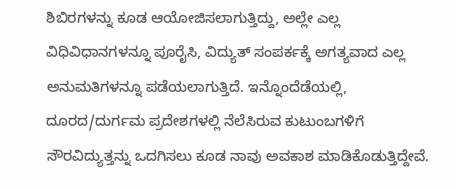ಶಿಬಿರಗಳನ್ನು ಕೂಡ ಆಯೋಜಿಸಲಾಗುತ್ತಿದ್ದು, ಅಲ್ಲೇ ಎಲ್ಲ ವಿಧಿವಿಧಾನಗಳನ್ನೂ ಪೂರೈಸಿ, ವಿದ್ಯುತ್ ಸಂಪರ್ಕಕ್ಕೆ ಅಗತ್ಯವಾದ ಎಲ್ಲ ಅನುಮತಿಗಳನ್ನೂ ಪಡೆಯಲಾಗುತ್ತಿದೆ. ಇನ್ನೊಂದೆಡೆಯಲ್ಲಿ, ದೂರದ/ದುರ್ಗಮ ಪ್ರದೇಶಗಳಲ್ಲಿ ನೆಲೆಸಿರುವ ಕುಟುಂಬಗಳಿಗೆ ಸೌರವಿದ್ಯುತ್ತನ್ನು ಒದಗಿಸಲು ಕೂಡ ನಾವು ಅವಕಾಶ ಮಾಡಿಕೊಡುತ್ತಿದ್ದೇವೆ.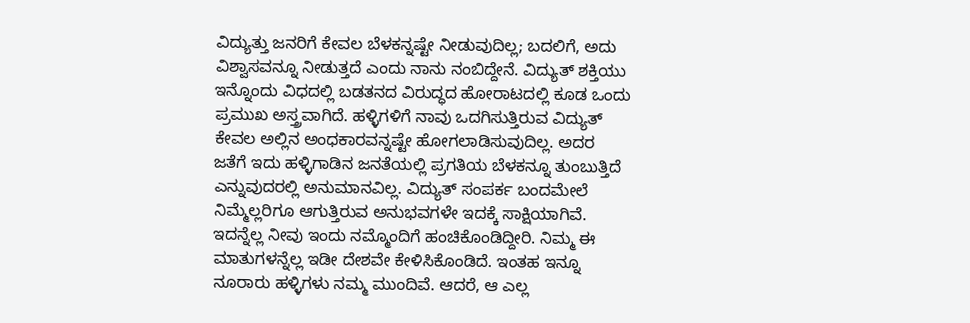ವಿದ್ಯುತ್ತು ಜನರಿಗೆ ಕೇವಲ ಬೆಳಕನ್ನಷ್ಟೇ ನೀಡುವುದಿಲ್ಲ; ಬದಲಿಗೆ, ಅದು ವಿಶ್ವಾಸವನ್ನೂ ನೀಡುತ್ತದೆ ಎಂದು ನಾನು ನಂಬಿದ್ದೇನೆ. ವಿದ್ಯುತ್ ಶಕ್ತಿಯು ಇನ್ನೊಂದು ವಿಧದಲ್ಲಿ ಬಡತನದ ವಿರುದ್ಧದ ಹೋರಾಟದಲ್ಲಿ ಕೂಡ ಒಂದು ಪ್ರಮುಖ ಅಸ್ತ್ರವಾಗಿದೆ. ಹಳ್ಳಿಗಳಿಗೆ ನಾವು ಒದಗಿಸುತ್ತಿರುವ ವಿದ್ಯುತ್ ಕೇವಲ ಅಲ್ಲಿನ ಅಂಧಕಾರವನ್ನಷ್ಟೇ ಹೋಗಲಾಡಿಸುವುದಿಲ್ಲ. ಅದರ ಜತೆಗೆ ಇದು ಹಳ್ಳಿಗಾಡಿನ ಜನತೆಯಲ್ಲಿ ಪ್ರಗತಿಯ ಬೆಳಕನ್ನೂ ತುಂಬುತ್ತಿದೆ ಎನ್ನುವುದರಲ್ಲಿ ಅನುಮಾನವಿಲ್ಲ. ವಿದ್ಯುತ್ ಸಂಪರ್ಕ ಬಂದಮೇಲೆ ನಿಮ್ಮೆಲ್ಲರಿಗೂ ಆಗುತ್ತಿರುವ ಅನುಭವಗಳೇ ಇದಕ್ಕೆ ಸಾಕ್ಷಿಯಾಗಿವೆ. ಇದನ್ನೆಲ್ಲ ನೀವು ಇಂದು ನಮ್ಮೊಂದಿಗೆ ಹಂಚಿಕೊಂಡಿದ್ದೀರಿ. ನಿಮ್ಮ ಈ ಮಾತುಗಳನ್ನೆಲ್ಲ ಇಡೀ ದೇಶವೇ ಕೇಳಿಸಿಕೊಂಡಿದೆ. ಇಂತಹ ಇನ್ನೂ ನೂರಾರು ಹಳ್ಳಿಗಳು ನಮ್ಮ ಮುಂದಿವೆ. ಆದರೆ, ಆ ಎಲ್ಲ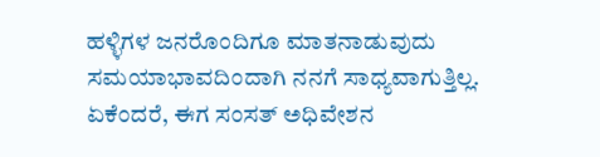ಹಳ್ಳಿಗಳ ಜನರೊಂದಿಗೂ ಮಾತನಾಡುವುದು ಸಮಯಾಭಾವದಿಂದಾಗಿ ನನಗೆ ಸಾಧ್ಯವಾಗುತ್ತಿಲ್ಲ. ಏಕೆಂದರೆ, ಈಗ ಸಂಸತ್ ಅಧಿವೇಶನ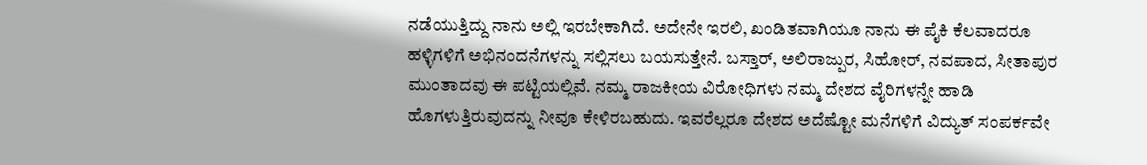ನಡೆಯುತ್ತಿದ್ದು ನಾನು ಅಲ್ಲಿ ಇರಬೇಕಾಗಿದೆ. ಅದೇನೇ ಇರಲಿ, ಖಂಡಿತವಾಗಿಯೂ ನಾನು ಈ ಪೈಕಿ ಕೆಲವಾದರೂ ಹಳ್ಳಿಗಳಿಗೆ ಅಭಿನಂದನೆಗಳನ್ನು ಸಲ್ಲಿಸಲು ಬಯಸುತ್ತೇನೆ. ಬಸ್ತಾರ್, ಅಲಿರಾಜ್ಪುರ, ಸಿಹೋರ್, ನವಪಾದ, ಸೀತಾಪುರ ಮುಂತಾದವು ಈ ಪಟ್ಟಿಯಲ್ಲಿವೆ. ನಮ್ಮ ರಾಜಕೀಯ ವಿರೋಧಿಗಳು ನಮ್ಮ ದೇಶದ ವೈರಿಗಳನ್ನೇ ಹಾಡಿ ಹೊಗಳುತ್ತಿರುವುದನ್ನು ನೀವೂ ಕೇಳಿರಬಹುದು. ಇವರೆಲ್ಲರೂ ದೇಶದ ಅದೆಷ್ಟೋ ಮನೆಗಳಿಗೆ ವಿದ್ಯುತ್ ಸಂಪರ್ಕವೇ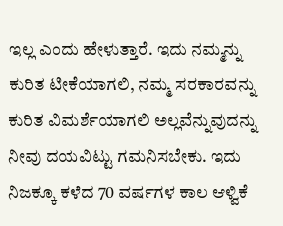ಇಲ್ಲ ಎಂದು ಹೇಳುತ್ತಾರೆ. ಇದು ನಮ್ಮನ್ನು ಕುರಿತ ಟೀಕೆಯಾಗಲಿ, ನಮ್ಮ ಸರಕಾರವನ್ನು ಕುರಿತ ವಿಮರ್ಶೆಯಾಗಲಿ ಅಲ್ಲವೆನ್ನುವುದನ್ನು ನೀವು ದಯವಿಟ್ಟು ಗಮನಿಸಬೇಕು. ಇದು ನಿಜಕ್ಕೂ ಕಳೆದ 70 ವರ್ಷಗಳ ಕಾಲ ಆಳ್ವಿಕೆ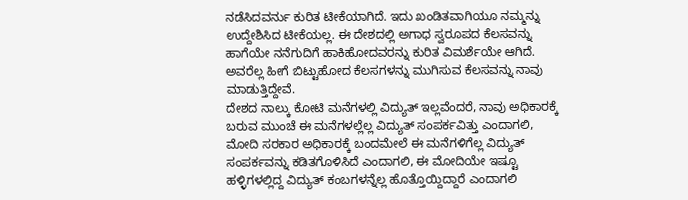ನಡೆಸಿದವರ್ನು ಕುರಿತ ಟೀಕೆಯಾಗಿದೆ. ಇದು ಖಂಡಿತವಾಗಿಯೂ ನಮ್ಮನ್ನು ಉದ್ದೇಶಿಸಿದ ಟೀಕೆಯಲ್ಲ. ಈ ದೇಶದಲ್ಲಿ ಅಗಾಧ ಸ್ವರೂಪದ ಕೆಲಸವನ್ನು ಹಾಗೆಯೇ ನನೆಗುದಿಗೆ ಹಾಕಿಹೋದವರನ್ನು ಕುರಿತ ವಿಮರ್ಶೆಯೇ ಆಗಿದೆ. ಅವರೆಲ್ಲ ಹೀಗೆ ಬಿಟ್ಟುಹೋದ ಕೆಲಸಗಳನ್ನು ಮುಗಿಸುವ ಕೆಲಸವನ್ನು ನಾವು ಮಾಡುತ್ತಿದ್ದೇವೆ.
ದೇಶದ ನಾಲ್ಕು ಕೋಟಿ ಮನೆಗಳಲ್ಲಿ ವಿದ್ಯುತ್ ಇಲ್ಲವೆಂದರೆ, ನಾವು ಅಧಿಕಾರಕ್ಕೆ ಬರುವ ಮುಂಚೆ ಈ ಮನೆಗಳಲ್ಲೆಲ್ಲ ವಿದ್ಯುತ್ ಸಂಪರ್ಕವಿತ್ತು ಎಂದಾಗಲಿ, ಮೋದಿ ಸರಕಾರ ಅಧಿಕಾರಕ್ಕೆ ಬಂದಮೇಲೆ ಈ ಮನೆಗಳಿಗೆಲ್ಲ ವಿದ್ಯುತ್ ಸಂಪರ್ಕವನ್ನು ಕಡಿತಗೊಳಿಸಿದೆ ಎಂದಾಗಲಿ, ಈ ಮೋದಿಯೇ ಇಷ್ಟೂ ಹಳ್ಳಿಗಳಲ್ಲಿದ್ದ ವಿದ್ಯುತ್ ಕಂಬಗಳನ್ನೆಲ್ಲ ಹೊತ್ತೊಯ್ದಿದ್ದಾರೆ ಎಂದಾಗಲಿ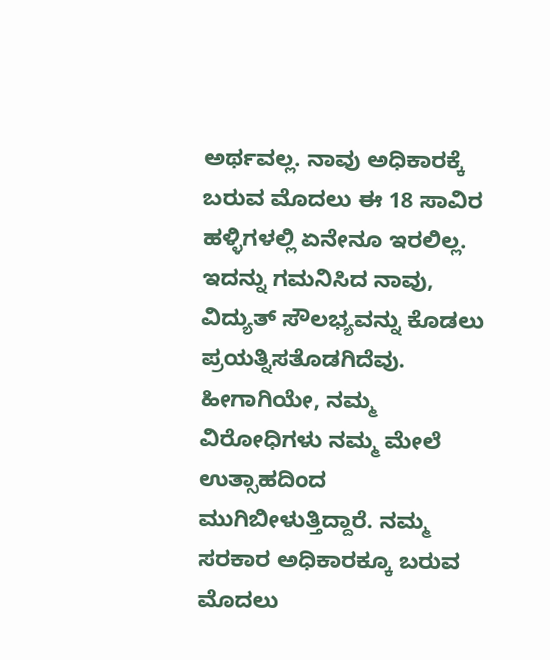ಅರ್ಥವಲ್ಲ. ನಾವು ಅಧಿಕಾರಕ್ಕೆ ಬರುವ ಮೊದಲು ಈ 18 ಸಾವಿರ ಹಳ್ಳಿಗಳಲ್ಲಿ ಏನೇನೂ ಇರಲಿಲ್ಲ. ಇದನ್ನು ಗಮನಿಸಿದ ನಾವು, ವಿದ್ಯುತ್ ಸೌಲಭ್ಯವನ್ನು ಕೊಡಲು ಪ್ರಯತ್ನಿಸತೊಡಗಿದೆವು. ಹೀಗಾಗಿಯೇ, ನಮ್ಮ ವಿರೋಧಿಗಳು ನಮ್ಮ ಮೇಲೆ ಉತ್ಸಾಹದಿಂದ ಮುಗಿಬೀಳುತ್ತಿದ್ದಾರೆ. ನಮ್ಮ ಸರಕಾರ ಅಧಿಕಾರಕ್ಕೂ ಬರುವ ಮೊದಲು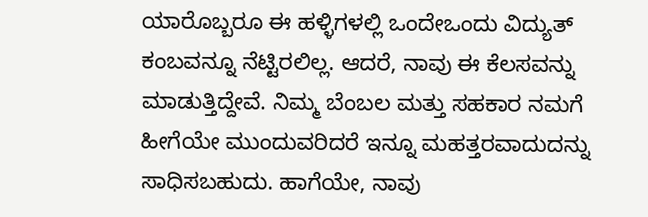ಯಾರೊಬ್ಬರೂ ಈ ಹಳ್ಳಿಗಳಲ್ಲಿ ಒಂದೇಒಂದು ವಿದ್ಯುತ್ ಕಂಬವನ್ನೂ ನೆಟ್ಟಿರಲಿಲ್ಲ. ಆದರೆ, ನಾವು ಈ ಕೆಲಸವನ್ನು ಮಾಡುತ್ತಿದ್ದೇವೆ. ನಿಮ್ಮ ಬೆಂಬಲ ಮತ್ತು ಸಹಕಾರ ನಮಗೆ ಹೀಗೆಯೇ ಮುಂದುವರಿದರೆ ಇನ್ನೂ ಮಹತ್ತರವಾದುದನ್ನು ಸಾಧಿಸಬಹುದು. ಹಾಗೆಯೇ, ನಾವು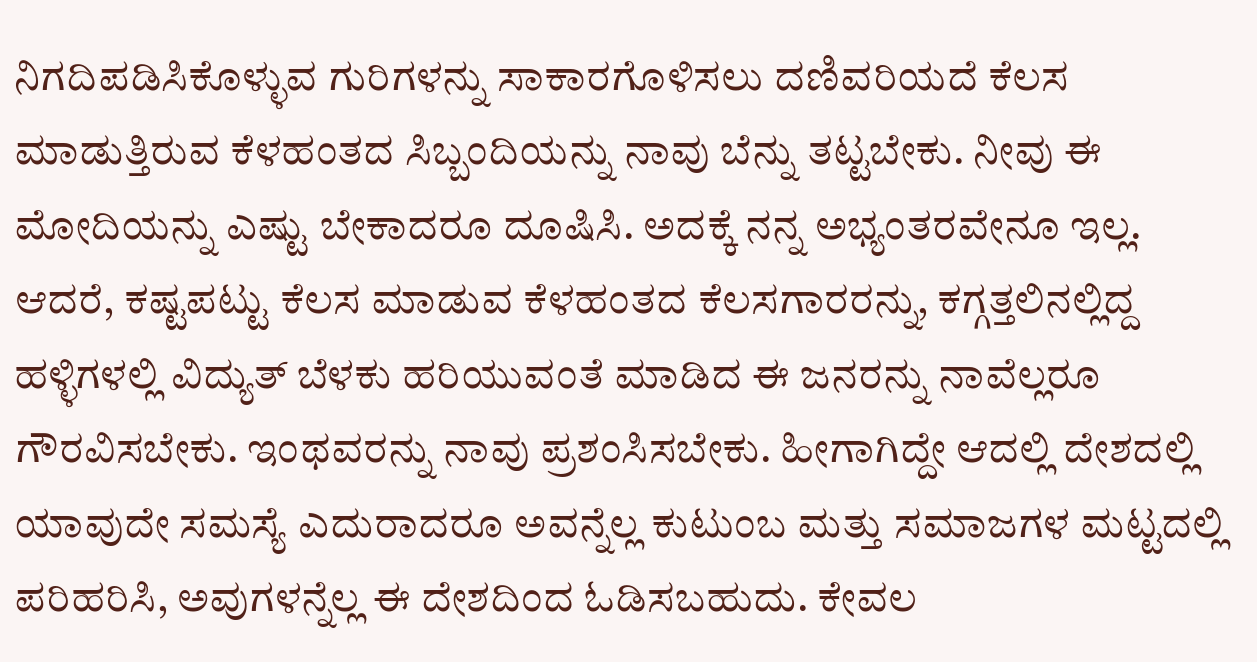ನಿಗದಿಪಡಿಸಿಕೊಳ್ಳುವ ಗುರಿಗಳನ್ನು ಸಾಕಾರಗೊಳಿಸಲು ದಣಿವರಿಯದೆ ಕೆಲಸ ಮಾಡುತ್ತಿರುವ ಕೆಳಹಂತದ ಸಿಬ್ಬಂದಿಯನ್ನು ನಾವು ಬೆನ್ನು ತಟ್ಟಬೇಕು. ನೀವು ಈ ಮೋದಿಯನ್ನು ಎಷ್ಟು ಬೇಕಾದರೂ ದೂಷಿಸಿ. ಅದಕ್ಕೆ ನನ್ನ ಅಭ್ಯಂತರವೇನೂ ಇಲ್ಲ. ಆದರೆ, ಕಷ್ಟಪಟ್ಟು ಕೆಲಸ ಮಾಡುವ ಕೆಳಹಂತದ ಕೆಲಸಗಾರರನ್ನು, ಕಗ್ಗತ್ತಲಿನಲ್ಲಿದ್ದ ಹಳ್ಳಿಗಳಲ್ಲಿ ವಿದ್ಯುತ್ ಬೆಳಕು ಹರಿಯುವಂತೆ ಮಾಡಿದ ಈ ಜನರನ್ನು ನಾವೆಲ್ಲರೂ ಗೌರವಿಸಬೇಕು. ಇಂಥವರನ್ನು ನಾವು ಪ್ರಶಂಸಿಸಬೇಕು. ಹೀಗಾಗಿದ್ದೇ ಆದಲ್ಲಿ ದೇಶದಲ್ಲಿ ಯಾವುದೇ ಸಮಸ್ಯೆ ಎದುರಾದರೂ ಅವನ್ನೆಲ್ಲ ಕುಟುಂಬ ಮತ್ತು ಸಮಾಜಗಳ ಮಟ್ಟದಲ್ಲಿ ಪರಿಹರಿಸಿ, ಅವುಗಳನ್ನೆಲ್ಲ ಈ ದೇಶದಿಂದ ಓಡಿಸಬಹುದು. ಕೇವಲ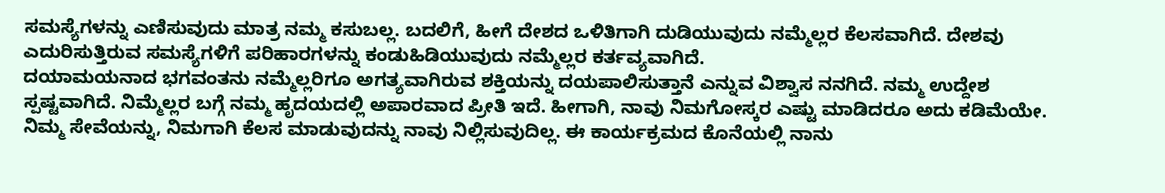ಸಮಸ್ಯೆಗಳನ್ನು ಎಣಿಸುವುದು ಮಾತ್ರ ನಮ್ಮ ಕಸುಬಲ್ಲ. ಬದಲಿಗೆ, ಹೀಗೆ ದೇಶದ ಒಳಿತಿಗಾಗಿ ದುಡಿಯುವುದು ನಮ್ಮೆಲ್ಲರ ಕೆಲಸವಾಗಿದೆ. ದೇಶವು ಎದುರಿಸುತ್ತಿರುವ ಸಮಸ್ಯೆಗಳಿಗೆ ಪರಿಹಾರಗಳನ್ನು ಕಂಡುಹಿಡಿಯುವುದು ನಮ್ಮೆಲ್ಲರ ಕರ್ತವ್ಯವಾಗಿದೆ.
ದಯಾಮಯನಾದ ಭಗವಂತನು ನಮ್ಮೆಲ್ಲರಿಗೂ ಅಗತ್ಯವಾಗಿರುವ ಶಕ್ತಿಯನ್ನು ದಯಪಾಲಿಸುತ್ತಾನೆ ಎನ್ನುವ ವಿಶ್ವಾಸ ನನಗಿದೆ. ನಮ್ಮ ಉದ್ದೇಶ ಸ್ಪಷ್ಟವಾಗಿದೆ. ನಿಮ್ಮೆಲ್ಲರ ಬಗ್ಗೆ ನಮ್ಮ ಹೃದಯದಲ್ಲಿ ಅಪಾರವಾದ ಪ್ರೀತಿ ಇದೆ. ಹೀಗಾಗಿ, ನಾವು ನಿಮಗೋಸ್ಕರ ಎಷ್ಟು ಮಾಡಿದರೂ ಅದು ಕಡಿಮೆಯೇ. ನಿಮ್ಮ ಸೇವೆಯನ್ನು, ನಿಮಗಾಗಿ ಕೆಲಸ ಮಾಡುವುದನ್ನು ನಾವು ನಿಲ್ಲಿಸುವುದಿಲ್ಲ. ಈ ಕಾರ್ಯಕ್ರಮದ ಕೊನೆಯಲ್ಲಿ ನಾನು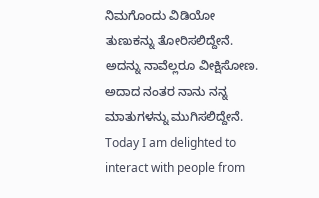ನಿಮಗೊಂದು ವಿಡಿಯೋ ತುಣುಕನ್ನು ತೋರಿಸಲಿದ್ದೇನೆ. ಅದನ್ನು ನಾವೆಲ್ಲರೂ ವೀಕ್ಷಿಸೋಣ. ಅದಾದ ನಂತರ ನಾನು ನನ್ನ ಮಾತುಗಳನ್ನು ಮುಗಿಸಲಿದ್ದೇನೆ.
Today I am delighted to interact with people from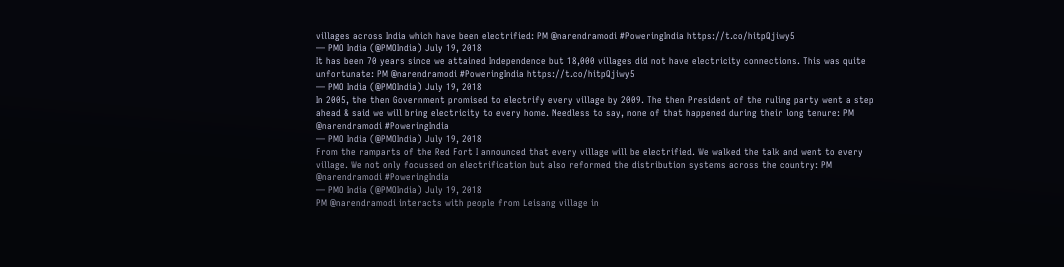villages across India which have been electrified: PM @narendramodi #PoweringIndia https://t.co/hitpQjiwy5
— PMO India (@PMOIndia) July 19, 2018
It has been 70 years since we attained Independence but 18,000 villages did not have electricity connections. This was quite unfortunate: PM @narendramodi #PoweringIndia https://t.co/hitpQjiwy5
— PMO India (@PMOIndia) July 19, 2018
In 2005, the then Government promised to electrify every village by 2009. The then President of the ruling party went a step ahead & said we will bring electricity to every home. Needless to say, none of that happened during their long tenure: PM @narendramodi #PoweringIndia
— PMO India (@PMOIndia) July 19, 2018
From the ramparts of the Red Fort I announced that every village will be electrified. We walked the talk and went to every village. We not only focussed on electrification but also reformed the distribution systems across the country: PM @narendramodi #PoweringIndia
— PMO India (@PMOIndia) July 19, 2018
PM @narendramodi interacts with people from Leisang village in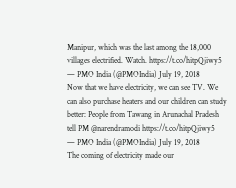Manipur, which was the last among the 18,000 villages electrified. Watch. https://t.co/hitpQjiwy5
— PMO India (@PMOIndia) July 19, 2018
Now that we have electricity, we can see TV. We can also purchase heaters and our children can study better: People from Tawang in Arunachal Pradesh tell PM @narendramodi https://t.co/hitpQjiwy5
— PMO India (@PMOIndia) July 19, 2018
The coming of electricity made our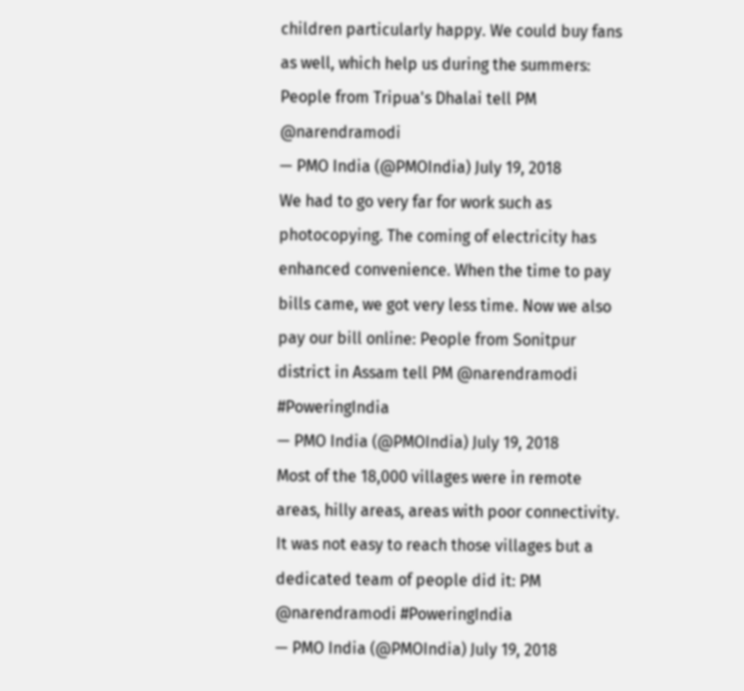children particularly happy. We could buy fans as well, which help us during the summers: People from Tripua's Dhalai tell PM @narendramodi
— PMO India (@PMOIndia) July 19, 2018
We had to go very far for work such as photocopying. The coming of electricity has enhanced convenience. When the time to pay bills came, we got very less time. Now we also pay our bill online: People from Sonitpur district in Assam tell PM @narendramodi #PoweringIndia
— PMO India (@PMOIndia) July 19, 2018
Most of the 18,000 villages were in remote areas, hilly areas, areas with poor connectivity. It was not easy to reach those villages but a dedicated team of people did it: PM @narendramodi #PoweringIndia
— PMO India (@PMOIndia) July 19, 2018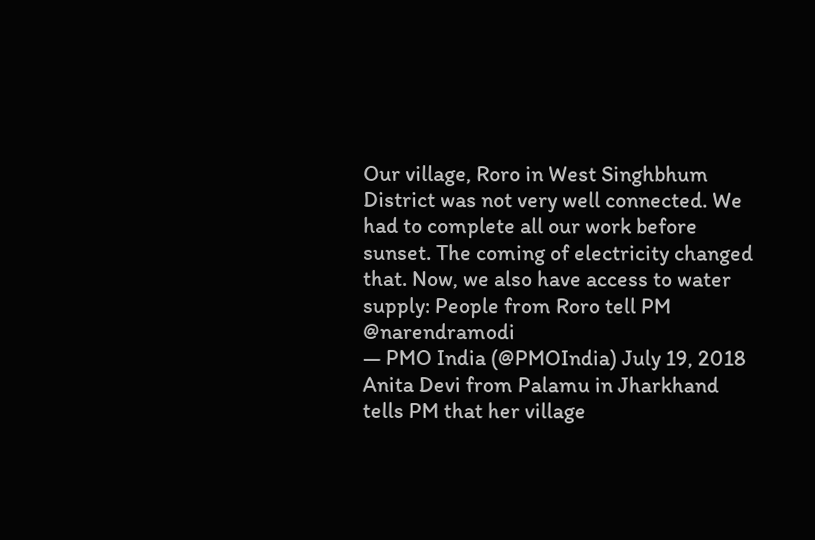Our village, Roro in West Singhbhum District was not very well connected. We had to complete all our work before sunset. The coming of electricity changed that. Now, we also have access to water supply: People from Roro tell PM @narendramodi
— PMO India (@PMOIndia) July 19, 2018
Anita Devi from Palamu in Jharkhand tells PM that her village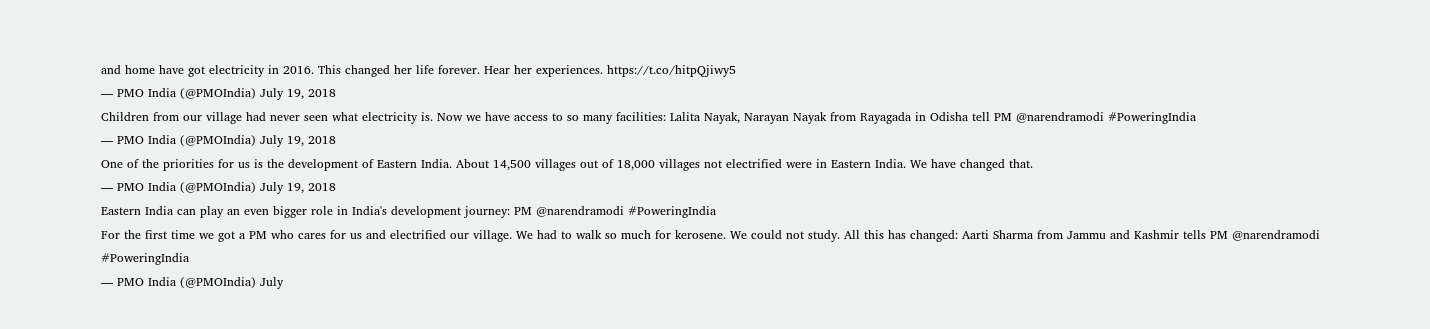and home have got electricity in 2016. This changed her life forever. Hear her experiences. https://t.co/hitpQjiwy5
— PMO India (@PMOIndia) July 19, 2018
Children from our village had never seen what electricity is. Now we have access to so many facilities: Lalita Nayak, Narayan Nayak from Rayagada in Odisha tell PM @narendramodi #PoweringIndia
— PMO India (@PMOIndia) July 19, 2018
One of the priorities for us is the development of Eastern India. About 14,500 villages out of 18,000 villages not electrified were in Eastern India. We have changed that.
— PMO India (@PMOIndia) July 19, 2018
Eastern India can play an even bigger role in India's development journey: PM @narendramodi #PoweringIndia
For the first time we got a PM who cares for us and electrified our village. We had to walk so much for kerosene. We could not study. All this has changed: Aarti Sharma from Jammu and Kashmir tells PM @narendramodi #PoweringIndia
— PMO India (@PMOIndia) July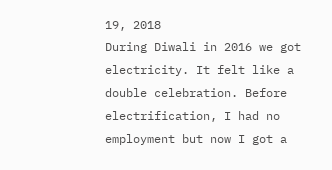19, 2018
During Diwali in 2016 we got electricity. It felt like a double celebration. Before electrification, I had no employment but now I got a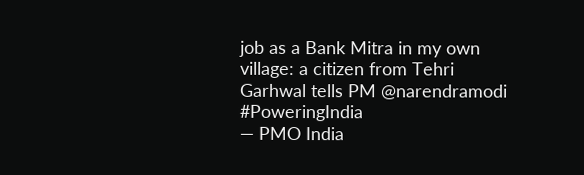job as a Bank Mitra in my own village: a citizen from Tehri Garhwal tells PM @narendramodi #PoweringIndia
— PMO India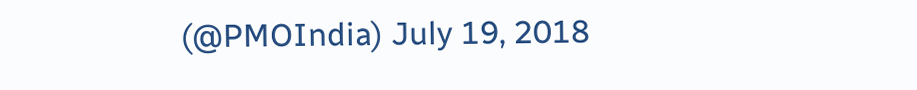(@PMOIndia) July 19, 2018